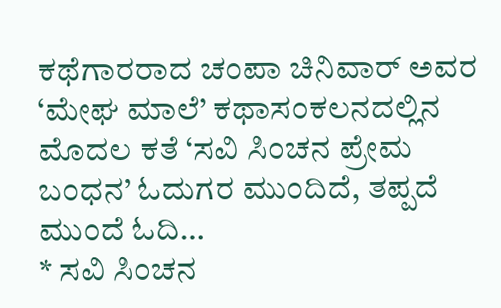ಕಥೆಗಾರರಾದ ಚಂಪಾ ಚಿನಿವಾರ್ ಅವರ ‘ಮೇಘ ಮಾಲೆ’ ಕಥಾಸಂಕಲನದಲ್ಲಿನ ಮೊದಲ ಕತೆ ‘ಸವಿ ಸಿಂಚನ ಪ್ರೇಮ ಬಂಧನ’ ಓದುಗರ ಮುಂದಿದೆ, ತಪ್ಪದೆ ಮುಂದೆ ಓದಿ…
* ಸವಿ ಸಿಂಚನ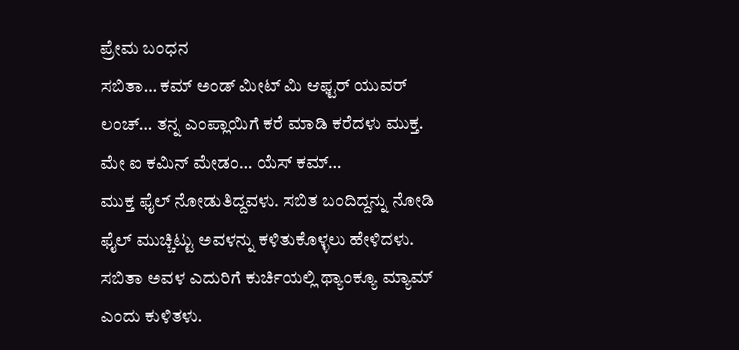ಪ್ರೇಮ ಬಂಧನ
ಸಬಿತಾ… ಕಮ್ ಅಂಡ್ ಮೀಟ್ ಮಿ ಆಫ್ಟರ್ ಯುವರ್ ಲಂಚ್… ತನ್ನ ಎಂಪ್ಲಾಯಿಗೆ ಕರೆ ಮಾಡಿ ಕರೆದಳು ಮುಕ್ತ.
ಮೇ ಐ ಕಮಿನ್ ಮೇಡಂ… ಯೆಸ್ ಕಮ್…
ಮುಕ್ತ ಫೈಲ್ ನೋಡುತಿದ್ದವಳು. ಸಬಿತ ಬಂದಿದ್ದನ್ನು ನೋಡಿ ಫೈಲ್ ಮುಚ್ಚಿಟ್ಟು ಅವಳನ್ನು ಕಳಿತುಕೊಳ್ಳಲು ಹೇಳಿದಳು. ಸಬಿತಾ ಅವಳ ಎದುರಿಗೆ ಕುರ್ಚಿಯಲ್ಲಿ ಥ್ಯಾಂಕ್ಯೂ ಮ್ಯಾಮ್ ಎಂದು ಕುಳಿತಳು.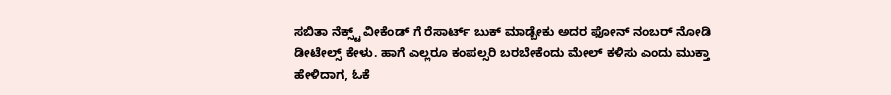ಸಬಿತಾ ನೆಕ್ಸ್ಟ್ ವೀಕೆಂಡ್ ಗೆ ರೆಸಾರ್ಟ್ ಬುಕ್ ಮಾಡ್ಬೇಕು ಅದರ ಫೋನ್ ನಂಬರ್ ನೋಡಿ ಡೀಟೇಲ್ಸ್ ಕೇಳು. ಹಾಗೆ ಎಲ್ಲರೂ ಕಂಪಲ್ಸರಿ ಬರಬೇಕೆಂದು ಮೇಲ್ ಕಳಿಸು ಎಂದು ಮುಕ್ತಾ ಹೇಳಿದಾಗ, ಓಕೆ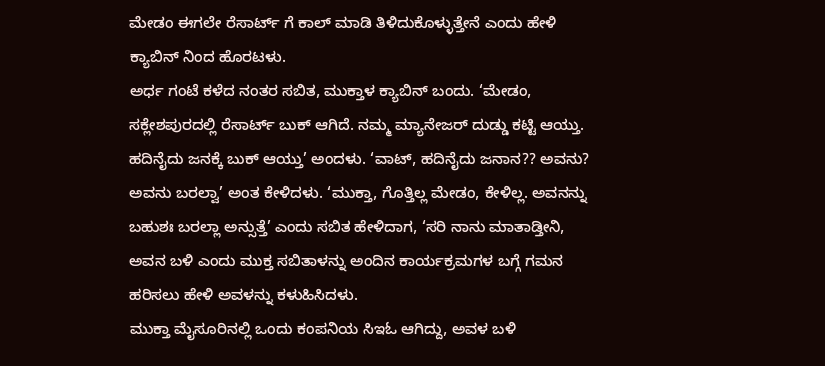ಮೇಡಂ ಈಗಲೇ ರೆಸಾರ್ಟ್ ಗೆ ಕಾಲ್ ಮಾಡಿ ತಿಳಿದುಕೊಳ್ಳುತ್ತೇನೆ ಎಂದು ಹೇಳಿ ಕ್ಯಾಬಿನ್ ನಿಂದ ಹೊರಟಳು.
ಅರ್ಧ ಗಂಟೆ ಕಳೆದ ನಂತರ ಸಬಿತ, ಮುಕ್ತಾಳ ಕ್ಯಾಬಿನ್ ಬಂದು. ‘ಮೇಡಂ, ಸಕ್ಲೇಶಪುರದಲ್ಲಿ ರೆಸಾರ್ಟ್ ಬುಕ್ ಆಗಿದೆ. ನಮ್ಮ ಮ್ಯಾನೇಜರ್ ದುಡ್ಡು ಕಟ್ಟಿ ಆಯ್ತು. ಹದಿನೈದು ಜನಕ್ಕೆ ಬುಕ್ ಆಯ್ತು’ ಅಂದಳು. ‘ವಾಟ್, ಹದಿನೈದು ಜನಾನ?? ಅವನು? ಅವನು ಬರಲ್ವಾ’ ಅಂತ ಕೇಳಿದಳು. ‘ಮುಕ್ತಾ, ಗೊತ್ತಿಲ್ಲ ಮೇಡಂ, ಕೇಳಿಲ್ಲ. ಅವನನ್ನು ಬಹುಶಃ ಬರಲ್ಲಾ ಅನ್ಸುತ್ತೆ’ ಎಂದು ಸಬಿತ ಹೇಳಿದಾಗ, ‘ಸರಿ ನಾನು ಮಾತಾಡ್ತೀನಿ, ಅವನ ಬಳಿ ಎಂದು ಮುಕ್ತ ಸಬಿತಾಳನ್ನು ಅಂದಿನ ಕಾರ್ಯಕ್ರಮಗಳ ಬಗ್ಗೆ ಗಮನ ಹರಿಸಲು ಹೇಳಿ ಅವಳನ್ನು ಕಳುಹಿಸಿದಳು.
ಮುಕ್ತಾ ಮೈಸೂರಿನಲ್ಲಿ ಒಂದು ಕಂಪನಿಯ ಸಿಇಓ ಆಗಿದ್ದು, ಅವಳ ಬಳಿ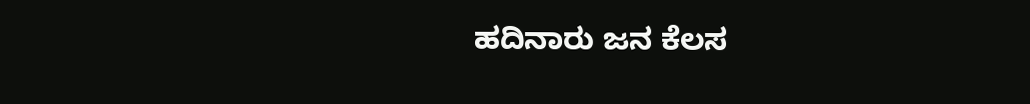ಹದಿನಾರು ಜನ ಕೆಲಸ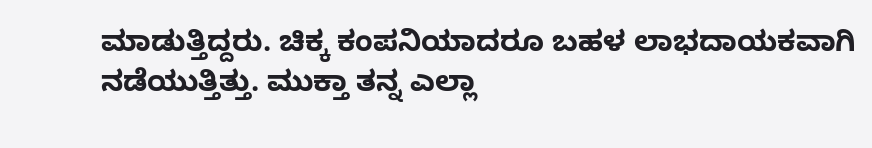ಮಾಡುತ್ತಿದ್ದರು. ಚಿಕ್ಕ ಕಂಪನಿಯಾದರೂ ಬಹಳ ಲಾಭದಾಯಕವಾಗಿ ನಡೆಯುತ್ತಿತ್ತು. ಮುಕ್ತಾ ತನ್ನ ಎಲ್ಲಾ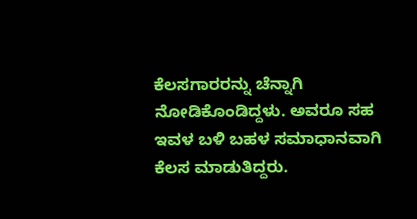ಕೆಲಸಗಾರರನ್ನು ಚೆನ್ನಾಗಿ ನೋಡಿಕೊಂಡಿದ್ದಳು. ಅವರೂ ಸಹ ಇವಳ ಬಳಿ ಬಹಳ ಸಮಾಧಾನವಾಗಿ ಕೆಲಸ ಮಾಡುತಿದ್ದರು.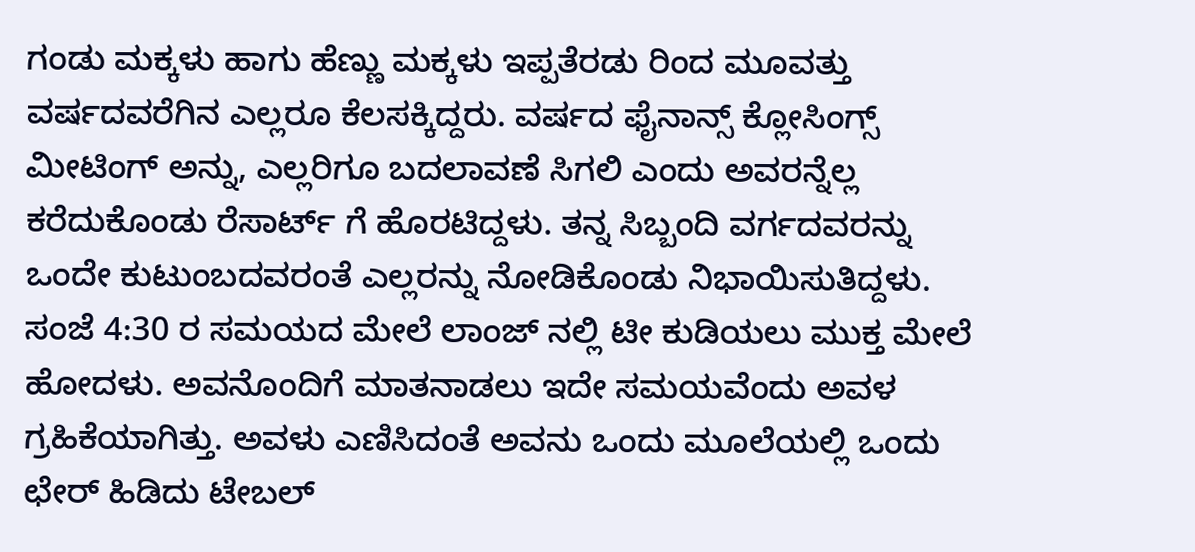ಗಂಡು ಮಕ್ಕಳು ಹಾಗು ಹೆಣ್ಣು ಮಕ್ಕಳು ಇಪ್ಪತೆರಡು ರಿಂದ ಮೂವತ್ತು ವರ್ಷದವರೆಗಿನ ಎಲ್ಲರೂ ಕೆಲಸಕ್ಕಿದ್ದರು. ವರ್ಷದ ಫೈನಾನ್ಸ್ ಕ್ಲೋಸಿಂಗ್ಸ್ ಮೀಟಿಂಗ್ ಅನ್ನು, ಎಲ್ಲರಿಗೂ ಬದಲಾವಣೆ ಸಿಗಲಿ ಎಂದು ಅವರನ್ನೆಲ್ಲ ಕರೆದುಕೊಂಡು ರೆಸಾರ್ಟ್ ಗೆ ಹೊರಟಿದ್ದಳು. ತನ್ನ ಸಿಬ್ಬಂದಿ ವರ್ಗದವರನ್ನು ಒಂದೇ ಕುಟುಂಬದವರಂತೆ ಎಲ್ಲರನ್ನು ನೋಡಿಕೊಂಡು ನಿಭಾಯಿಸುತಿದ್ದಳು.
ಸಂಜೆ 4:30 ರ ಸಮಯದ ಮೇಲೆ ಲಾಂಜ್ ನಲ್ಲಿ ಟೀ ಕುಡಿಯಲು ಮುಕ್ತ ಮೇಲೆ ಹೋದಳು. ಅವನೊಂದಿಗೆ ಮಾತನಾಡಲು ಇದೇ ಸಮಯವೆಂದು ಅವಳ ಗ್ರಹಿಕೆಯಾಗಿತ್ತು. ಅವಳು ಎಣಿಸಿದಂತೆ ಅವನು ಒಂದು ಮೂಲೆಯಲ್ಲಿ ಒಂದು ಛೇರ್ ಹಿಡಿದು ಟೇಬಲ್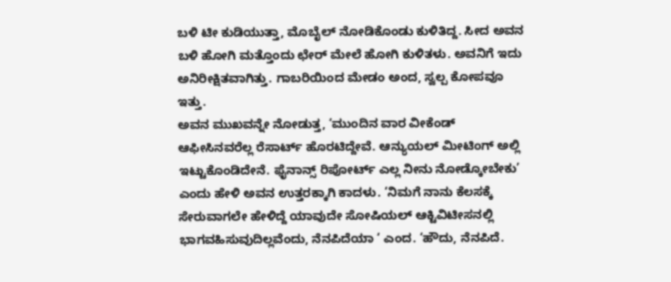ಬಳಿ ಟೀ ಕುಡಿಯುತ್ತಾ, ಮೊಬೈಲ್ ನೋಡಿಕೊಂಡು ಕುಳಿತಿದ್ದ. ಸೀದ ಅವನ ಬಳಿ ಹೋಗಿ ಮತ್ತೊಂದು ಛೇರ್ ಮೇಲೆ ಹೋಗಿ ಕುಳಿತಳು. ಅವನಿಗೆ ಇದು ಅನಿರೀಕ್ಷಿತವಾಗಿತ್ತು. ಗಾಬರಿಯಿಂದ ಮೇಡಂ ಅಂದ, ಸ್ವಲ್ಪ ಕೋಪವೂ ಇತ್ತು.
ಅವನ ಮುಖವನ್ನೇ ನೋಡುತ್ತ, ‘ಮುಂದಿನ ವಾರ ವೀಕೆಂಡ್ ಆಫೀಸಿನವರೆಲ್ಲ ರೆಸಾರ್ಟ್ ಹೊರಟಿದ್ದೇವೆ. ಆನ್ಯುಯಲ್ ಮೀಟಿಂಗ್ ಅಲ್ಲಿ ಇಟ್ಟುಕೊಂಡಿದೇನೆ. ಫೈನಾನ್ಸ್ ರಿಪೋರ್ಟ್ ಎಲ್ಲ ನೀನು ನೋಡ್ಕೋಬೇಕು’ ಎಂದು ಹೇಳಿ ಅವನ ಉತ್ತರಕ್ಕಾಗಿ ಕಾದಳು. ‘ನಿಮಗೆ ನಾನು ಕೆಲಸಕ್ಕೆ ಸೇರುವಾಗಲೇ ಹೇಳಿದ್ದೆ ಯಾವುದೇ ಸೋಷಿಯಲ್ ಆಕ್ಟಿವಿಟೀಸನಲ್ಲಿ ಭಾಗವಹಿಸುವುದಿಲ್ಲವೆಂದು, ನೆನಪಿದೆಯಾ ‘ ಎಂದ. ‘ಹೌದು, ನೆನಪಿದೆ.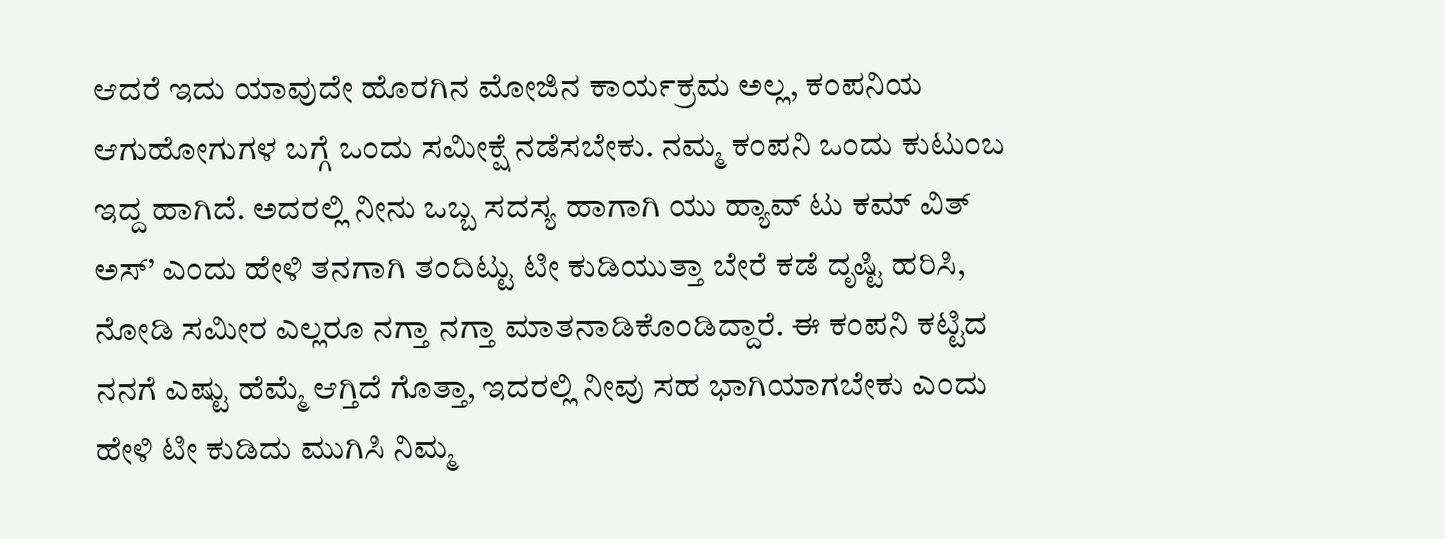ಆದರೆ ಇದು ಯಾವುದೇ ಹೊರಗಿನ ಮೋಜಿನ ಕಾರ್ಯಕ್ರಮ ಅಲ್ಲ, ಕಂಪನಿಯ ಆಗುಹೋಗುಗಳ ಬಗ್ಗೆ ಒಂದು ಸಮೀಕ್ಷೆ ನಡೆಸಬೇಕು. ನಮ್ಮ ಕಂಪನಿ ಒಂದು ಕುಟುಂಬ ಇದ್ದ ಹಾಗಿದೆ. ಅದರಲ್ಲಿ ನೀನು ಒಬ್ಬ ಸದಸ್ಯ ಹಾಗಾಗಿ ಯು ಹ್ಯಾವ್ ಟು ಕಮ್ ವಿತ್ ಅಸ್’ ಎಂದು ಹೇಳಿ ತನಗಾಗಿ ತಂದಿಟ್ಟು ಟೀ ಕುಡಿಯುತ್ತಾ ಬೇರೆ ಕಡೆ ದೃಷ್ಟಿ ಹರಿಸಿ, ನೋಡಿ ಸಮೀರ ಎಲ್ಲರೂ ನಗ್ತಾ ನಗ್ತಾ ಮಾತನಾಡಿಕೊಂಡಿದ್ದಾರೆ. ಈ ಕಂಪನಿ ಕಟ್ಟಿದ ನನಗೆ ಎಷ್ಟು ಹೆಮ್ಮೆ ಆಗ್ತಿದೆ ಗೊತ್ತಾ, ಇದರಲ್ಲಿ ನೀವು ಸಹ ಭಾಗಿಯಾಗಬೇಕು ಎಂದು ಹೇಳಿ ಟೀ ಕುಡಿದು ಮುಗಿಸಿ ನಿಮ್ಮ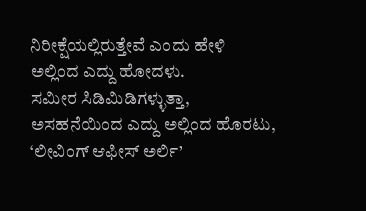ನಿರೀಕ್ಷೆಯಲ್ಲಿರುತ್ತೇವೆ ಎಂದು ಹೇಳಿ ಅಲ್ಲಿಂದ ಎದ್ದು ಹೋದಳು.
ಸಮೀರ ಸಿಡಿಮಿಡಿಗಳ್ಳುತ್ತಾ, ಅಸಹನೆಯಿಂದ ಎದ್ದು ಅಲ್ಲಿಂದ ಹೊರಟು, ‘ಲೀವಿಂಗ್ ಆಫೀಸ್ ಅರ್ಲಿ’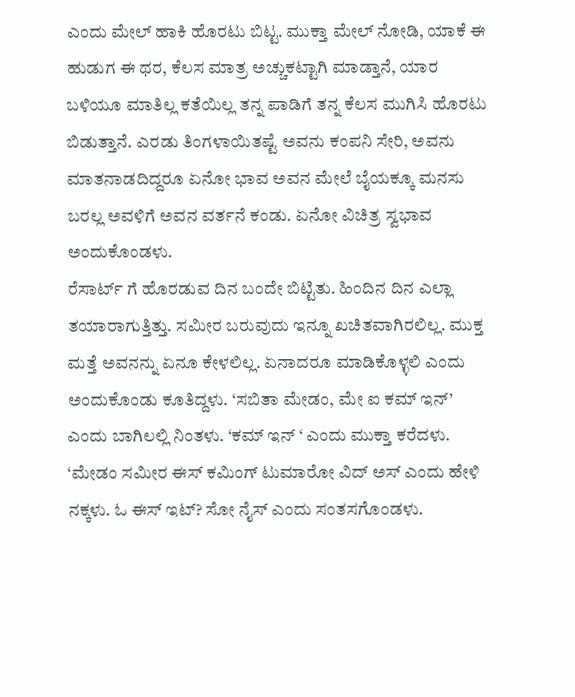ಎಂದು ಮೇಲ್ ಹಾಕಿ ಹೊರಟು ಬಿಟ್ಟ. ಮುಕ್ತಾ ಮೇಲ್ ನೋಡಿ, ಯಾಕೆ ಈ ಹುಡುಗ ಈ ಥರ, ಕೆಲಸ ಮಾತ್ರ ಅಚ್ಚುಕಟ್ಟಾಗಿ ಮಾಡ್ತಾನೆ, ಯಾರ ಬಳಿಯೂ ಮಾತಿಲ್ಲ ಕತೆಯಿಲ್ಲ ತನ್ನ ಪಾಡಿಗೆ ತನ್ನ ಕೆಲಸ ಮುಗಿಸಿ ಹೊರಟು ಬಿಡುತ್ತಾನೆ. ಎರಡು ತಿಂಗಳಾಯಿತಷ್ಟೆ ಅವನು ಕಂಪನಿ ಸೇರಿ, ಅವನು ಮಾತನಾಡದಿದ್ದರೂ ಏನೋ ಭಾವ ಅವನ ಮೇಲೆ ಬೈಯಕ್ಕೂ ಮನಸು ಬರಲ್ಲ ಅವಳಿಗೆ ಅವನ ವರ್ತನೆ ಕಂಡು. ಏನೋ ವಿಚಿತ್ರ ಸ್ವಭಾವ ಅಂದುಕೊಂಡಳು.
ರೆಸಾರ್ಟ್ ಗೆ ಹೊರಡುವ ದಿನ ಬಂದೇ ಬಿಟ್ಟಿತು. ಹಿಂದಿನ ದಿನ ಎಲ್ಲಾ ತಯಾರಾಗುತ್ತಿತ್ತು. ಸಮೀರ ಬರುವುದು ಇನ್ನೂ ಖಚಿತವಾಗಿರಲಿಲ್ಲ. ಮುಕ್ತ ಮತ್ತೆ ಅವನನ್ನು ಏನೂ ಕೇಳಲಿಲ್ಲ. ಏನಾದರೂ ಮಾಡಿಕೊಳ್ಳಲಿ ಎಂದು ಅಂದುಕೊಂಡು ಕೂತಿದ್ದಳು. ‘ಸಬಿತಾ ಮೇಡಂ, ಮೇ ಐ ಕಮ್ ಇನ್’ ಎಂದು ಬಾಗಿಲಲ್ಲಿ ನಿಂತಳು. ‘ಕಮ್ ಇನ್ ‘ ಎಂದು ಮುಕ್ತಾ ಕರೆದಳು. ‘ಮೇಡಂ ಸಮೀರ ಈಸ್ ಕಮಿಂಗ್ ಟುಮಾರೋ ವಿದ್ ಅಸ್ ಎಂದು ಹೇಳಿ ನಕ್ಕಳು. ಓ ಈಸ್ ಇಟ್? ಸೋ ನೈಸ್ ಎಂದು ಸಂತಸಗೊಂಡಳು.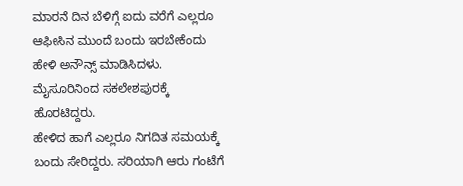ಮಾರನೆ ದಿನ ಬೆಳಿಗ್ಗೆ ಐದು ವರೆಗೆ ಎಲ್ಲರೂ ಆಫೀಸಿನ ಮುಂದೆ ಬಂದು ಇರಬೇಕೆಂದು ಹೇಳಿ ಅನೌನ್ಸ್ ಮಾಡಿಸಿದಳು. ಮೈಸೂರಿನಿಂದ ಸಕಲೇಶಪುರಕ್ಕೆ ಹೊರಟಿದ್ದರು.
ಹೇಳಿದ ಹಾಗೆ ಎಲ್ಲರೂ ನಿಗದಿತ ಸಮಯಕ್ಕೆ ಬಂದು ಸೇರಿದ್ದರು. ಸರಿಯಾಗಿ ಆರು ಗಂಟೆಗೆ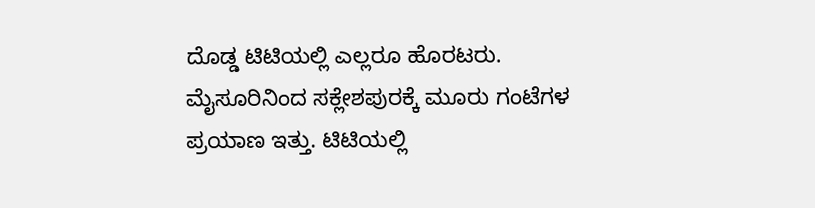ದೊಡ್ಡ ಟಿಟಿಯಲ್ಲಿ ಎಲ್ಲರೂ ಹೊರಟರು. ಮೈಸೂರಿನಿಂದ ಸಕ್ಲೇಶಪುರಕ್ಕೆ ಮೂರು ಗಂಟೆಗಳ ಪ್ರಯಾಣ ಇತ್ತು. ಟಿಟಿಯಲ್ಲಿ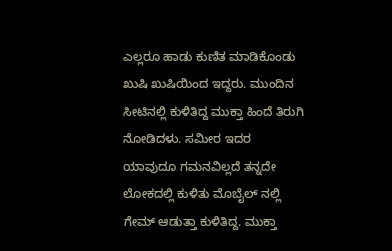ಎಲ್ಲರೂ ಹಾಡು ಕುಣಿತ ಮಾಡಿಕೊಂಡು ಖುಷಿ ಖುಷಿಯಿಂದ ಇದ್ದರು. ಮುಂದಿನ ಸೀಟಿನಲ್ಲಿ ಕುಳಿತಿದ್ದ ಮುಕ್ತಾ ಹಿಂದೆ ತಿರುಗಿ ನೋಡಿದಳು. ಸಮೀರ ಇದರ ಯಾವುದೂ ಗಮನವಿಲ್ಲದೆ ತನ್ನದೇ ಲೋಕದಲ್ಲಿ ಕುಳಿತು ಮೊಬೈಲ್ ನಲ್ಲಿ ಗೇಮ್ ಆಡುತ್ತಾ ಕುಳಿತಿದ್ದ. ಮುಕ್ತಾ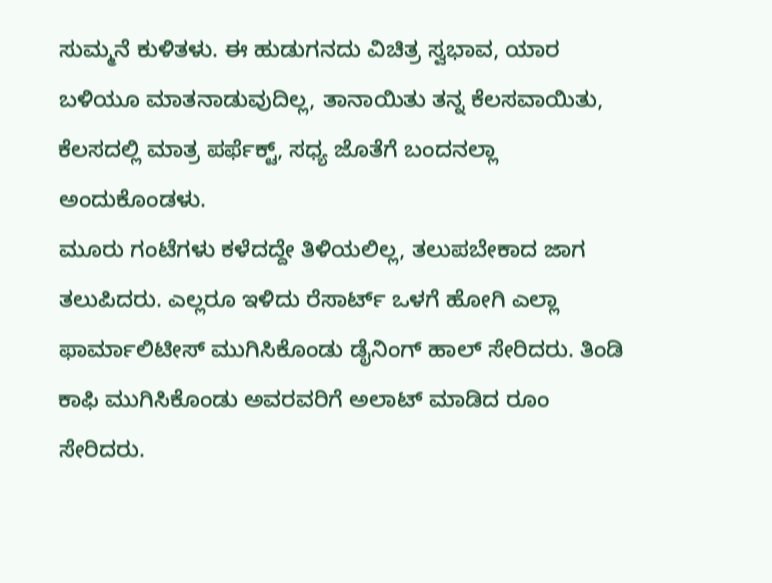ಸುಮ್ಮನೆ ಕುಳಿತಳು. ಈ ಹುಡುಗನದು ವಿಚಿತ್ರ ಸ್ವಭಾವ, ಯಾರ ಬಳಿಯೂ ಮಾತನಾಡುವುದಿಲ್ಲ, ತಾನಾಯಿತು ತನ್ನ ಕೆಲಸವಾಯಿತು, ಕೆಲಸದಲ್ಲಿ ಮಾತ್ರ ಪರ್ಫೆಕ್ಟ್, ಸಧ್ಯ ಜೊತೆಗೆ ಬಂದನಲ್ಲಾ ಅಂದುಕೊಂಡಳು.
ಮೂರು ಗಂಟೆಗಳು ಕಳೆದದ್ದೇ ತಿಳಿಯಲಿಲ್ಲ, ತಲುಪಬೇಕಾದ ಜಾಗ ತಲುಪಿದರು. ಎಲ್ಲರೂ ಇಳಿದು ರೆಸಾರ್ಟ್ ಒಳಗೆ ಹೋಗಿ ಎಲ್ಲಾ ಫಾರ್ಮಾಲಿಟೀಸ್ ಮುಗಿಸಿಕೊಂಡು ಡೈನಿಂಗ್ ಹಾಲ್ ಸೇರಿದರು. ತಿಂಡಿ ಕಾಫಿ ಮುಗಿಸಿಕೊಂಡು ಅವರವರಿಗೆ ಅಲಾಟ್ ಮಾಡಿದ ರೂಂ ಸೇರಿದರು.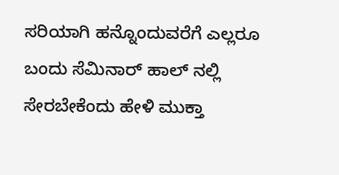ಸರಿಯಾಗಿ ಹನ್ನೊಂದುವರೆಗೆ ಎಲ್ಲರೂ ಬಂದು ಸೆಮಿನಾರ್ ಹಾಲ್ ನಲ್ಲಿ ಸೇರಬೇಕೆಂದು ಹೇಳಿ ಮುಕ್ತಾ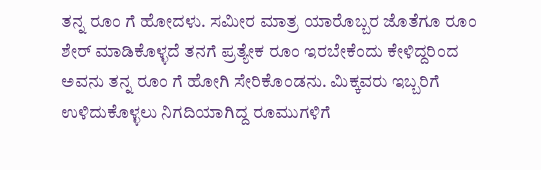ತನ್ನ ರೂಂ ಗೆ ಹೋದಳು. ಸಮೀರ ಮಾತ್ರ ಯಾರೊಬ್ಬರ ಜೊತೆಗೂ ರೂಂ ಶೇರ್ ಮಾಡಿಕೊಳ್ಳದೆ ತನಗೆ ಪ್ರತ್ಯೇಕ ರೂಂ ಇರಬೇಕೆಂದು ಕೇಳಿದ್ದರಿಂದ ಅವನು ತನ್ನ ರೂಂ ಗೆ ಹೋಗಿ ಸೇರಿಕೊಂಡನು. ಮಿಕ್ಕವರು ಇಬ್ಬರಿಗೆ ಉಳಿದುಕೊಳ್ಳಲು ನಿಗದಿಯಾಗಿದ್ದ ರೂಮುಗಳಿಗೆ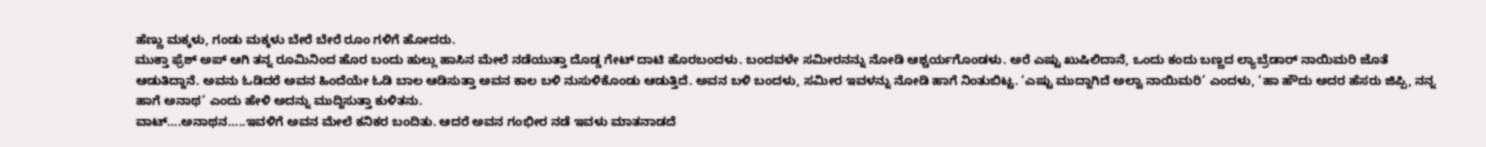ಹೆಣ್ಣು ಮಕ್ಕಳು, ಗಂಡು ಮಕ್ಕಳು ಬೇರೆ ಬೇರೆ ರೂಂ ಗಳಿಗೆ ಹೋದರು.
ಮುಕ್ತಾ ಫ್ರೆಶ್ ಅಪ್ ಆಗಿ ತನ್ನ ರೂಮಿನಿಂದ ಹೊರ ಬಂದು ಹುಲ್ಲು ಹಾಸಿನ ಮೇಲೆ ನಡೆಯುತ್ತಾ ದೊಡ್ಡ ಗೇಟ್ ದಾಟಿ ಹೊರಬಂದಳು. ಬಂದವಳೇ ಸಮೀರನನ್ನು ನೋಡಿ ಆಶ್ಚರ್ಯಗೊಂಡಳು. ಅರೆ ಎಷ್ಟು ಖುಷಿಲಿದಾನೆ, ಒಂದು ಕಂದು ಬಣ್ಣದ ಲ್ಯಾಬ್ರೆಡಾರ್ ನಾಯಿಮರಿ ಜೊತೆ ಆಡುತಿದ್ದಾನೆ. ಅವನು ಓಡಿದರೆ ಅವನ ಹಿಂದೆಯೇ ಓಡಿ ಬಾಲ ಆಡಿಸುತ್ತಾ ಅವನ ಕಾಲ ಬಳಿ ನುಸುಳಿಕೊಂಡು ಆಡುತ್ತಿದೆ. ಅವನ ಬಳಿ ಬಂದಳು, ಸಮೀರ ಇವಳನ್ನು ನೋಡಿ ಹಾಗೆ ನಿಂತುಬಿಟ್ಟ. ‘ಎಷ್ಟು ಮುದ್ದಾಗಿದೆ ಅಲ್ವಾ ನಾಯಿಮರಿ’ ಎಂದಳು, ‘ಹಾ ಹೌದು ಅದರ ಹೆಸರು ಜಿಪ್ಪಿ, ನನ್ನ ಹಾಗೆ ಅನಾಥ’ ಎಂದು ಹೇಳಿ ಅದನ್ನು ಮುದ್ದಿಸುತ್ತಾ ಕುಳಿತನು.
ವಾಟ್….ಅನಾಥನ…..ಇವಳಿಗೆ ಅವನ ಮೇಲೆ ಕನಿಕರ ಬಂದಿತು. ಆದರೆ ಅವನ ಗಂಭೀರ ನಡೆ ಇವಳು ಮಾತನಾಡದೆ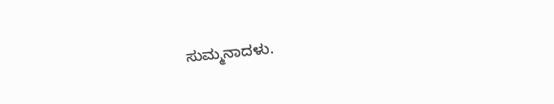ಸುಮ್ಮನಾದಳು.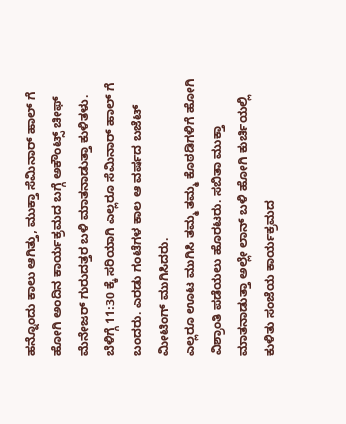ಹನ್ನೊಂದು ಕಾಲು ಆಗಿತ್ತು, ಮುಕ್ತಾ ಸೆಮಿನಾರ್ ಹಾಲ್ ಗೆ ಹೋಗಿ ಅಂದಿನ ಕಾರ್ಯಕ್ರಮದ ಬಗ್ಗೆ ಅಕೌಂಟ್ಸ್ ಚೀಫ್ ಮೆನೇಜರ್ ಗುರುದತ್ತರ ಬಳಿ ಮಾತನಾಡುತ್ತಾ ಕುಳಿತಳು. ಬೆಳಿಗ್ಗೆ 11:30 ಕ್ಕೆ ಸರಿಯಾಗಿ ಎಲ್ಲರೂ ಸೆಮಿನಾರ್ ಹಾಲ್ ಗೆ ಬಂದರು. ಎರಡು ಗಂಟೆಗಳ ಕಾಲ ಆ ವರ್ಷದ ಬಜೆಟ್ ಮೀಟಿಂಗ್ ಮುಗಿಸಿದರು.
ಎಲ್ಲರೂ ಊಟ ಮುಗಿಸಿ ತಮ್ಮ ತಮ್ಮ ಕೊಠಡಿಗಳಿಗೆ ಹೋಗಿ ವಿಶ್ರಾಂತಿ ಪಡೆಯಲು ಹೊರಟರು. ಸಬಿತಾ ಮುಕ್ತಾ ಮಾತನಾಡುತ್ತಾ ಅಲ್ಲೇ ಲಾನ್ ಬಳಿ ಹೋಗಿ ಕುರ್ಚಿಯಲ್ಲಿ ಕುಳಿತು ಸಂಜೆಯ ಕಾರ್ಯಕ್ರಮದ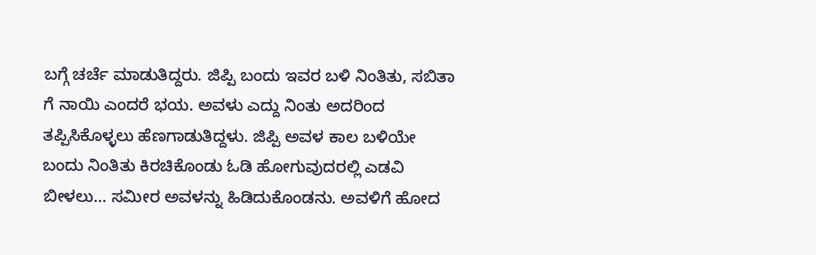ಬಗ್ಗೆ ಚರ್ಚೆ ಮಾಡುತಿದ್ದರು. ಜಿಪ್ಪಿ ಬಂದು ಇವರ ಬಳಿ ನಿಂತಿತು, ಸಬಿತಾ ಗೆ ನಾಯಿ ಎಂದರೆ ಭಯ. ಅವಳು ಎದ್ದು ನಿಂತು ಅದರಿಂದ ತಪ್ಪಿಸಿಕೊಳ್ಳಲು ಹೆಣಗಾಡುತಿದ್ದಳು. ಜಿಪ್ಪಿ ಅವಳ ಕಾಲ ಬಳಿಯೇ ಬಂದು ನಿಂತಿತು ಕಿರಚಿಕೊಂಡು ಓಡಿ ಹೋಗುವುದರಲ್ಲಿ ಎಡವಿ ಬೀಳಲು… ಸಮೀರ ಅವಳನ್ನು ಹಿಡಿದುಕೊಂಡನು. ಅವಳಿಗೆ ಹೋದ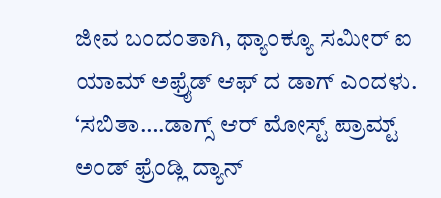ಜೀವ ಬಂದಂತಾಗಿ, ಥ್ಯಾಂಕ್ಯೂ ಸಮೀರ್ ಐ ಯಾಮ್ ಅಫ್ರೈಡ್ ಆಫ್ ದ ಡಾಗ್ ಎಂದಳು. ‘ಸಬಿತಾ….ಡಾಗ್ಸ್ ಆರ್ ಮೋಸ್ಟ್ ಪ್ರಾಮ್ಟ್ ಅಂಡ್ ಫ್ರೆಂಡ್ಲಿ ದ್ಯಾನ್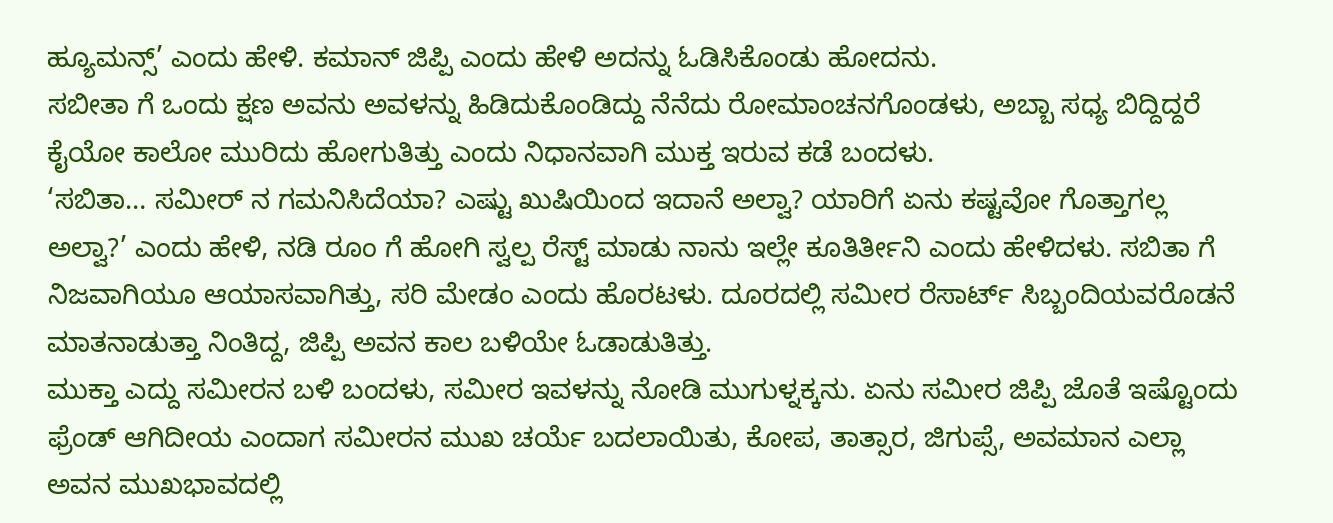ಹ್ಯೂಮನ್ಸ್’ ಎಂದು ಹೇಳಿ. ಕಮಾನ್ ಜಿಪ್ಪಿ ಎಂದು ಹೇಳಿ ಅದನ್ನು ಓಡಿಸಿಕೊಂಡು ಹೋದನು.
ಸಬೀತಾ ಗೆ ಒಂದು ಕ್ಷಣ ಅವನು ಅವಳನ್ನು ಹಿಡಿದುಕೊಂಡಿದ್ದು ನೆನೆದು ರೋಮಾಂಚನಗೊಂಡಳು, ಅಬ್ಬಾ ಸಧ್ಯ ಬಿದ್ದಿದ್ದರೆ ಕೈಯೋ ಕಾಲೋ ಮುರಿದು ಹೋಗುತಿತ್ತು ಎಂದು ನಿಧಾನವಾಗಿ ಮುಕ್ತ ಇರುವ ಕಡೆ ಬಂದಳು.
‘ಸಬಿತಾ… ಸಮೀರ್ ನ ಗಮನಿಸಿದೆಯಾ? ಎಷ್ಟು ಖುಷಿಯಿಂದ ಇದಾನೆ ಅಲ್ವಾ? ಯಾರಿಗೆ ಏನು ಕಷ್ಟವೋ ಗೊತ್ತಾಗಲ್ಲ ಅಲ್ವಾ?’ ಎಂದು ಹೇಳಿ, ನಡಿ ರೂಂ ಗೆ ಹೋಗಿ ಸ್ವಲ್ಪ ರೆಸ್ಟ್ ಮಾಡು ನಾನು ಇಲ್ಲೇ ಕೂತಿರ್ತೀನಿ ಎಂದು ಹೇಳಿದಳು. ಸಬಿತಾ ಗೆ ನಿಜವಾಗಿಯೂ ಆಯಾಸವಾಗಿತ್ತು, ಸರಿ ಮೇಡಂ ಎಂದು ಹೊರಟಳು. ದೂರದಲ್ಲಿ ಸಮೀರ ರೆಸಾರ್ಟ್ ಸಿಬ್ಬಂದಿಯವರೊಡನೆ ಮಾತನಾಡುತ್ತಾ ನಿಂತಿದ್ದ, ಜಿಪ್ಪಿ ಅವನ ಕಾಲ ಬಳಿಯೇ ಓಡಾಡುತಿತ್ತು.
ಮುಕ್ತಾ ಎದ್ದು ಸಮೀರನ ಬಳಿ ಬಂದಳು, ಸಮೀರ ಇವಳನ್ನು ನೋಡಿ ಮುಗುಳ್ನಕ್ಕನು. ಏನು ಸಮೀರ ಜಿಪ್ಪಿ ಜೊತೆ ಇಷ್ಟೊಂದು ಫ್ರೆಂಡ್ ಆಗಿದೀಯ ಎಂದಾಗ ಸಮೀರನ ಮುಖ ಚರ್ಯೆ ಬದಲಾಯಿತು, ಕೋಪ, ತಾತ್ಸಾರ, ಜಿಗುಪ್ಸೆ, ಅವಮಾನ ಎಲ್ಲಾ ಅವನ ಮುಖಭಾವದಲ್ಲಿ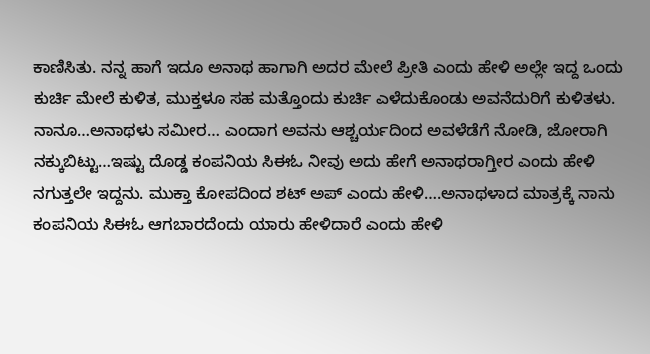ಕಾಣಿಸಿತು. ನನ್ನ ಹಾಗೆ ಇದೂ ಅನಾಥ ಹಾಗಾಗಿ ಅದರ ಮೇಲೆ ಪ್ರೀತಿ ಎಂದು ಹೇಳಿ ಅಲ್ಲೇ ಇದ್ದ ಒಂದು ಕುರ್ಚಿ ಮೇಲೆ ಕುಳಿತ, ಮುಕ್ತಳೂ ಸಹ ಮತ್ತೊಂದು ಕುರ್ಚಿ ಎಳೆದುಕೊಂಡು ಅವನೆದುರಿಗೆ ಕುಳಿತಳು. ನಾನೂ…ಅನಾಥಳು ಸಮೀರ… ಎಂದಾಗ ಅವನು ಆಶ್ಚರ್ಯದಿಂದ ಅವಳೆಡೆಗೆ ನೋಡಿ, ಜೋರಾಗಿ ನಕ್ಕುಬಿಟ್ಟು…ಇಷ್ಟು ದೊಡ್ಡ ಕಂಪನಿಯ ಸಿಈಓ ನೀವು ಅದು ಹೇಗೆ ಅನಾಥರಾಗ್ತೀರ ಎಂದು ಹೇಳಿ ನಗುತ್ತಲೇ ಇದ್ದನು. ಮುಕ್ತಾ ಕೋಪದಿಂದ ಶಟ್ ಅಪ್ ಎಂದು ಹೇಳಿ….ಅನಾಥಳಾದ ಮಾತ್ರಕ್ಕೆ ನಾನು ಕಂಪನಿಯ ಸಿಈಓ ಆಗಬಾರದೆಂದು ಯಾರು ಹೇಳಿದಾರೆ ಎಂದು ಹೇಳಿ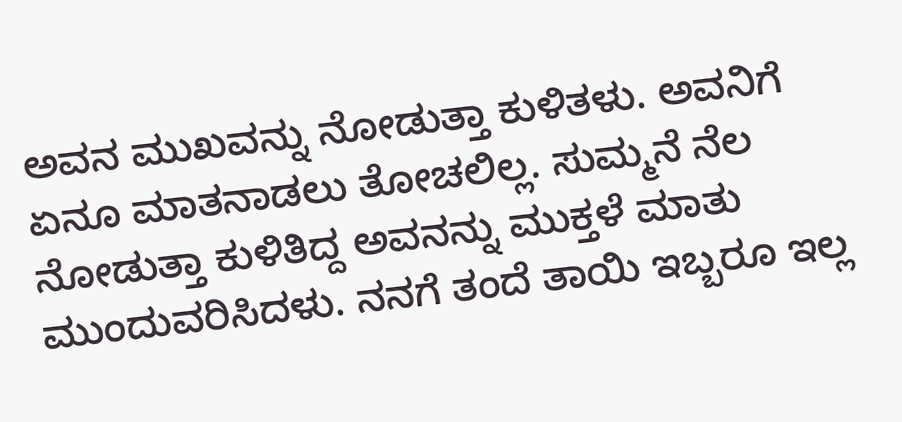ಅವನ ಮುಖವನ್ನು ನೋಡುತ್ತಾ ಕುಳಿತಳು. ಅವನಿಗೆ ಏನೂ ಮಾತನಾಡಲು ತೋಚಲಿಲ್ಲ. ಸುಮ್ಮನೆ ನೆಲ ನೋಡುತ್ತಾ ಕುಳಿತಿದ್ದ ಅವನನ್ನು ಮುಕ್ತಳೆ ಮಾತು ಮುಂದುವರಿಸಿದಳು. ನನಗೆ ತಂದೆ ತಾಯಿ ಇಬ್ಬರೂ ಇಲ್ಲ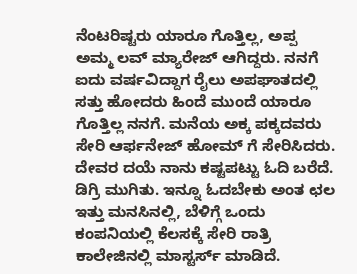ನೆಂಟರಿಷ್ಟರು ಯಾರೂ ಗೊತ್ತಿಲ್ಲ, ಅಪ್ಪ ಅಮ್ಮ ಲವ್ ಮ್ಯಾರೇಜ್ ಆಗಿದ್ದರು. ನನಗೆ ಐದು ವರ್ಷವಿದ್ದಾಗ ರೈಲು ಅಪಘಾತದಲ್ಲಿ ಸತ್ತು ಹೋದರು ಹಿಂದೆ ಮುಂದೆ ಯಾರೂ ಗೊತ್ತಿಲ್ಲ ನನಗೆ. ಮನೆಯ ಅಕ್ಕ ಪಕ್ಕದವರು ಸೇರಿ ಆರ್ಫನೇಜ್ ಹೋಮ್ ಗೆ ಸೇರಿಸಿದರು. ದೇವರ ದಯೆ ನಾನು ಕಷ್ಟಪಟ್ಟು ಓದಿ ಬರೆದೆ. ಡಿಗ್ರಿ ಮುಗಿತು. ಇನ್ನೂ ಓದಬೇಕು ಅಂತ ಛಲ ಇತ್ತು ಮನಸಿನಲ್ಲಿ, ಬೆಳಿಗ್ಗೆ ಒಂದು ಕಂಪನಿಯಲ್ಲಿ ಕೆಲಸಕ್ಕೆ ಸೇರಿ ರಾತ್ರಿ ಕಾಲೇಜಿನಲ್ಲಿ ಮಾಸ್ಟರ್ಸ್ ಮಾಡಿದೆ.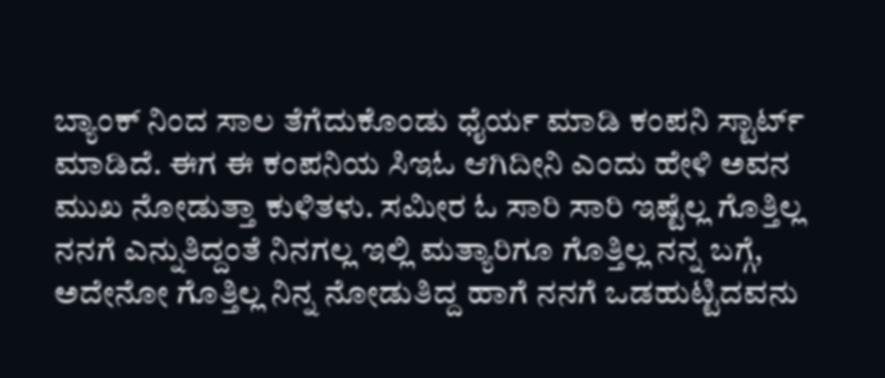ಬ್ಯಾಂಕ್ ನಿಂದ ಸಾಲ ತೆಗೆದುಕೊಂಡು ಧೈರ್ಯ ಮಾಡಿ ಕಂಪನಿ ಸ್ಟಾರ್ಟ್ ಮಾಡಿದೆ. ಈಗ ಈ ಕಂಪನಿಯ ಸಿಇಓ ಆಗಿದೀನಿ ಎಂದು ಹೇಳಿ ಅವನ ಮುಖ ನೋಡುತ್ತಾ ಕುಳಿತಳು. ಸಮೀರ ಓ ಸಾರಿ ಸಾರಿ ಇಷ್ಟೆಲ್ಲ ಗೊತ್ತಿಲ್ಲ ನನಗೆ ಎನ್ನುತಿದ್ದಂತೆ ನಿನಗಲ್ಲ ಇಲ್ಲಿ ಮತ್ಯಾರಿಗೂ ಗೊತ್ತಿಲ್ಲ ನನ್ನ ಬಗ್ಗೆ, ಅದೇನೋ ಗೊತ್ತಿಲ್ಲ ನಿನ್ನ ನೋಡುತಿದ್ದ ಹಾಗೆ ನನಗೆ ಒಡಹುಟ್ಟಿದವನು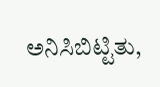ಅನಿಸಿಬಿಟ್ಟಿತು,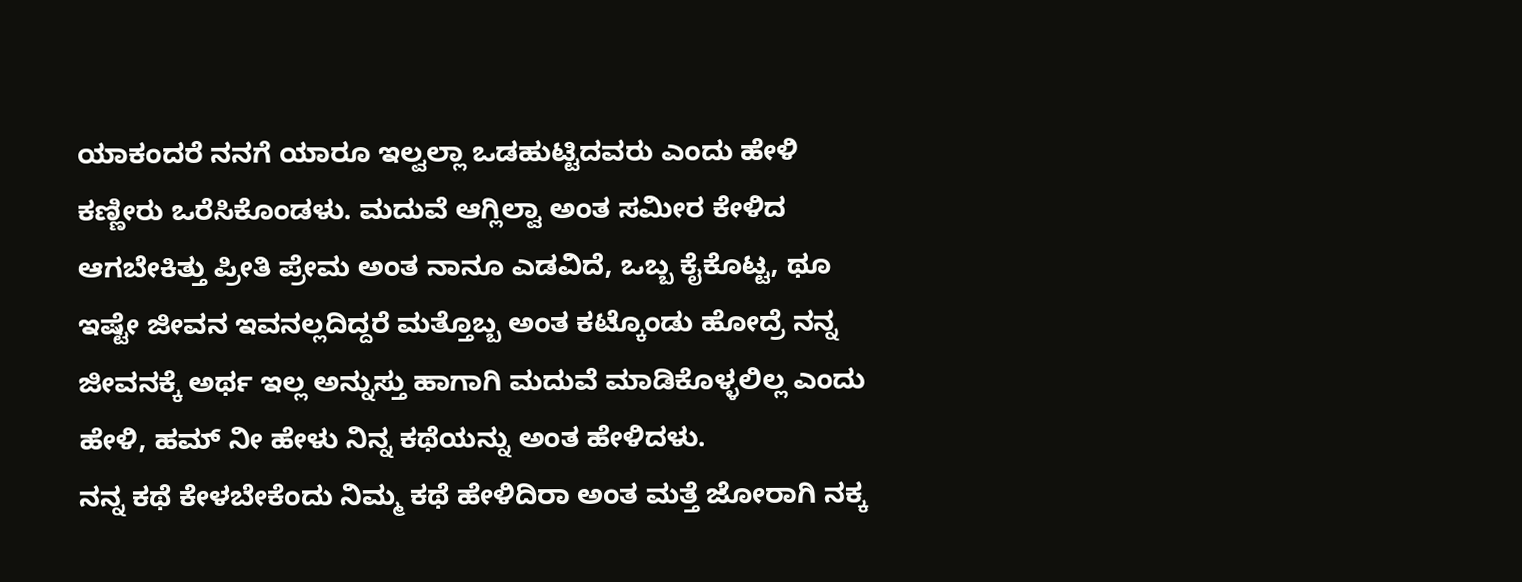ಯಾಕಂದರೆ ನನಗೆ ಯಾರೂ ಇಲ್ವಲ್ಲಾ ಒಡಹುಟ್ಟಿದವರು ಎಂದು ಹೇಳಿ ಕಣ್ಣೀರು ಒರೆಸಿಕೊಂಡಳು. ಮದುವೆ ಆಗ್ಲಿಲ್ವಾ ಅಂತ ಸಮೀರ ಕೇಳಿದ ಆಗಬೇಕಿತ್ತು ಪ್ರೀತಿ ಪ್ರೇಮ ಅಂತ ನಾನೂ ಎಡವಿದೆ, ಒಬ್ಬ ಕೈಕೊಟ್ಟ, ಥೂ ಇಷ್ಟೇ ಜೀವನ ಇವನಲ್ಲದಿದ್ದರೆ ಮತ್ತೊಬ್ಬ ಅಂತ ಕಟ್ಕೊಂಡು ಹೋದ್ರೆ ನನ್ನ ಜೀವನಕ್ಕೆ ಅರ್ಥ ಇಲ್ಲ ಅನ್ನುಸ್ತು ಹಾಗಾಗಿ ಮದುವೆ ಮಾಡಿಕೊಳ್ಳಲಿಲ್ಲ ಎಂದು ಹೇಳಿ, ಹಮ್ ನೀ ಹೇಳು ನಿನ್ನ ಕಥೆಯನ್ನು ಅಂತ ಹೇಳಿದಳು.
ನನ್ನ ಕಥೆ ಕೇಳಬೇಕೆಂದು ನಿಮ್ಮ ಕಥೆ ಹೇಳಿದಿರಾ ಅಂತ ಮತ್ತೆ ಜೋರಾಗಿ ನಕ್ಕ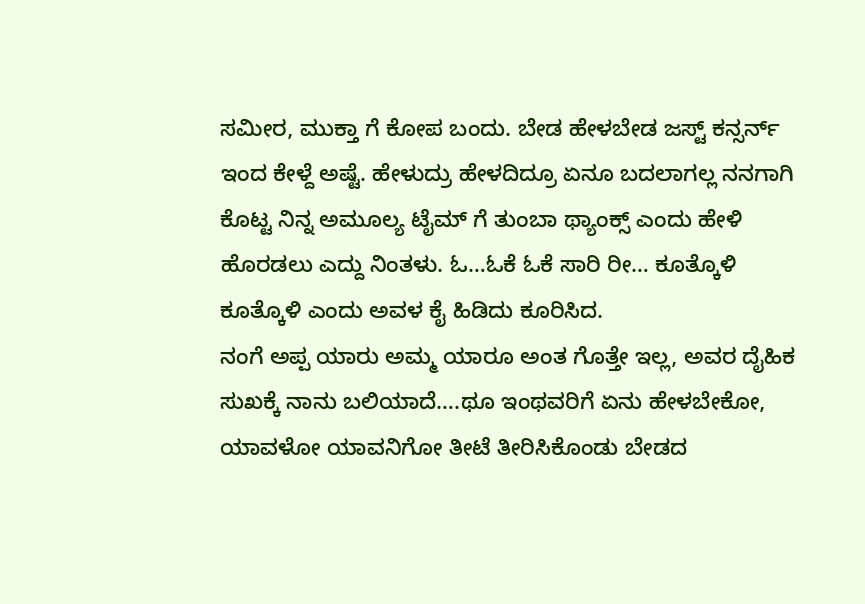ಸಮೀರ, ಮುಕ್ತಾ ಗೆ ಕೋಪ ಬಂದು. ಬೇಡ ಹೇಳಬೇಡ ಜಸ್ಟ್ ಕನ್ಸರ್ನ್ ಇಂದ ಕೇಳ್ದೆ ಅಷ್ಟೆ. ಹೇಳುದ್ರು ಹೇಳದಿದ್ರೂ ಏನೂ ಬದಲಾಗಲ್ಲ ನನಗಾಗಿ ಕೊಟ್ಟ ನಿನ್ನ ಅಮೂಲ್ಯ ಟೈಮ್ ಗೆ ತುಂಬಾ ಥ್ಯಾಂಕ್ಸ್ ಎಂದು ಹೇಳಿ ಹೊರಡಲು ಎದ್ದು ನಿಂತಳು. ಓ…ಓಕೆ ಓಕೆ ಸಾರಿ ರೀ… ಕೂತ್ಕೊಳಿ ಕೂತ್ಕೊಳಿ ಎಂದು ಅವಳ ಕೈ ಹಿಡಿದು ಕೂರಿಸಿದ.
ನಂಗೆ ಅಪ್ಪ ಯಾರು ಅಮ್ಮ ಯಾರೂ ಅಂತ ಗೊತ್ತೇ ಇಲ್ಲ, ಅವರ ದೈಹಿಕ ಸುಖಕ್ಕೆ ನಾನು ಬಲಿಯಾದೆ….ಥೂ ಇಂಥವರಿಗೆ ಏನು ಹೇಳಬೇಕೋ, ಯಾವಳೋ ಯಾವನಿಗೋ ತೀಟೆ ತೀರಿಸಿಕೊಂಡು ಬೇಡದ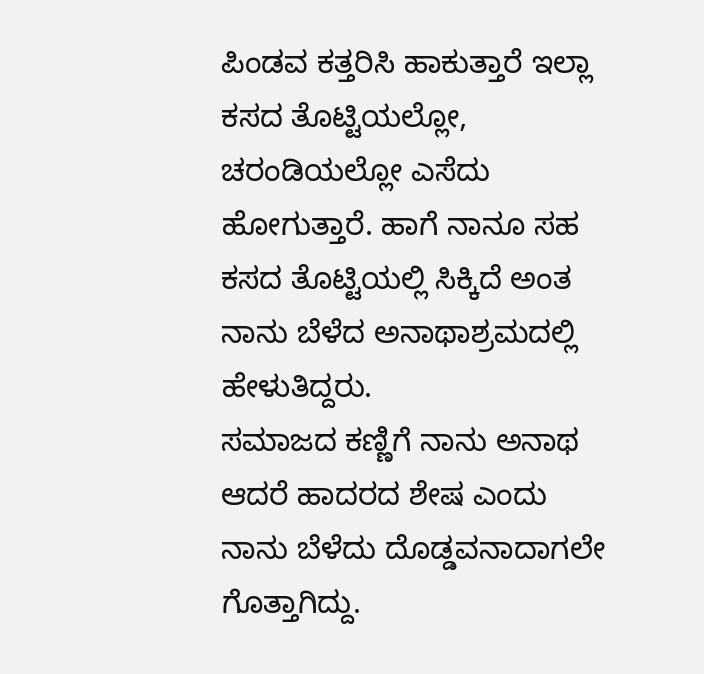ಪಿಂಡವ ಕತ್ತರಿಸಿ ಹಾಕುತ್ತಾರೆ ಇಲ್ಲಾ ಕಸದ ತೊಟ್ಟಿಯಲ್ಲೋ, ಚರಂಡಿಯಲ್ಲೋ ಎಸೆದು ಹೋಗುತ್ತಾರೆ. ಹಾಗೆ ನಾನೂ ಸಹ ಕಸದ ತೊಟ್ಟಿಯಲ್ಲಿ ಸಿಕ್ಕಿದೆ ಅಂತ ನಾನು ಬೆಳೆದ ಅನಾಥಾಶ್ರಮದಲ್ಲಿ ಹೇಳುತಿದ್ದರು.
ಸಮಾಜದ ಕಣ್ಣಿಗೆ ನಾನು ಅನಾಥ ಆದರೆ ಹಾದರದ ಶೇಷ ಎಂದು ನಾನು ಬೆಳೆದು ದೊಡ್ಡವನಾದಾಗಲೇ ಗೊತ್ತಾಗಿದ್ದು.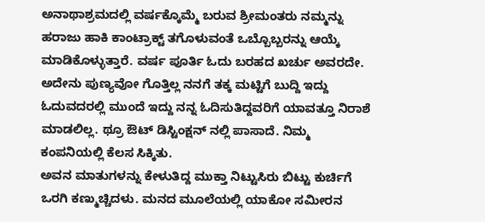ಅನಾಥಾಶ್ರಮದಲ್ಲಿ ವರ್ಷಕ್ಕೊಮ್ಮೆ ಬರುವ ಶ್ರೀಮಂತರು ನಮ್ಮನ್ನು ಹರಾಜು ಹಾಕಿ ಕಾಂಟ್ರಾಕ್ಟ್ ತಗೊಳುವಂತೆ ಒಬ್ಬೊಬ್ಬರನ್ನು ಆಯ್ಕೆ ಮಾಡಿಕೊಳ್ಳುತ್ತಾರೆ. ವರ್ಷ ಪೂರ್ತಿ ಓದು ಬರಹದ ಖರ್ಚು ಅವರದೇ. ಅದೇನು ಪುಣ್ಯವೋ ಗೊತ್ತಿಲ್ಲ ನನಗೆ ತಕ್ಕ ಮಟ್ಟಿಗೆ ಬುದ್ದಿ ಇದ್ದು ಓದುವದರಲ್ಲಿ ಮುಂದೆ ಇದ್ದು ನನ್ನ ಓದಿಸುತಿದ್ದವರಿಗೆ ಯಾವತ್ತೂ ನಿರಾಶೆ ಮಾಡಲಿಲ್ಲ. ಥ್ರೂ ಔಟ್ ಡಿಸ್ಟಿಂಕ್ಷನ್ ನಲ್ಲಿ ಪಾಸಾದೆ. ನಿಮ್ಮ ಕಂಪನಿಯಲ್ಲಿ ಕೆಲಸ ಸಿಕ್ಕಿತು.
ಅವನ ಮಾತುಗಳನ್ನು ಕೇಳುತಿದ್ದ ಮುಕ್ತಾ ನಿಟ್ಟುಸಿರು ಬಿಟ್ಟು ಕುರ್ಚಿಗೆ ಒರಗಿ ಕಣ್ಮುಚ್ಚಿದಳು. ಮನದ ಮೂಲೆಯಲ್ಲಿ ಯಾಕೋ ಸಮೀರನ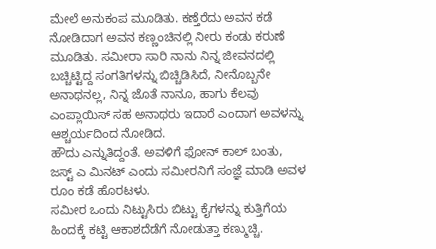ಮೇಲೆ ಅನುಕಂಪ ಮೂಡಿತು. ಕಣ್ತೆರೆದು ಅವನ ಕಡೆ ನೋಡಿದಾಗ ಅವನ ಕಣ್ಣಂಚಿನಲ್ಲಿ ನೀರು ಕಂಡು ಕರುಣೆ ಮೂಡಿತು. ಸಮೀರಾ ಸಾರಿ ನಾನು ನಿನ್ನ ಜೀವನದಲ್ಲಿ ಬಚ್ಚಿಟ್ಟಿದ್ದ ಸಂಗತಿಗಳನ್ನು ಬಿಚ್ಚಿಡಿಸಿದೆ, ನೀನೊಬ್ಬನೇ ಅನಾಥನಲ್ಲ, ನಿನ್ನ ಜೊತೆ ನಾನೂ, ಹಾಗು ಕೆಲವು ಎಂಪ್ಲಾಯಿಸ್ ಸಹ ಅನಾಥರು ಇದಾರೆ ಎಂದಾಗ ಅವಳನ್ನು ಆಶ್ಚರ್ಯದಿಂದ ನೋಡಿದ.
ಹೌದು ಎನ್ನುತಿದ್ದಂತೆ. ಅವಳಿಗೆ ಫೋನ್ ಕಾಲ್ ಬಂತು, ಜಸ್ಟ್ ಎ ಮಿನಟ್ ಎಂದು ಸಮೀರನಿಗೆ ಸಂಜ್ಞೆ ಮಾಡಿ ಅವಳ ರೂಂ ಕಡೆ ಹೊರಟಳು.
ಸಮೀರ ಒಂದು ನಿಟ್ಟುಸಿರು ಬಿಟ್ಟು ಕೈಗಳನ್ನು ಕುತ್ತಿಗೆಯ ಹಿಂದಕ್ಕೆ ಕಟ್ಟಿ ಆಕಾಶದೆಡೆಗೆ ನೋಡುತ್ತಾ ಕಣ್ಮುಚ್ಚಿ.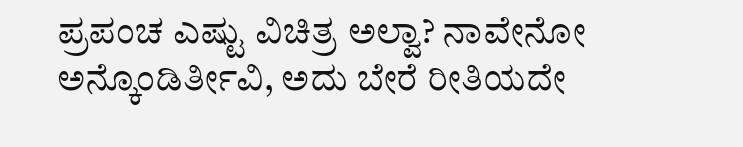ಪ್ರಪಂಚ ಎಷ್ಟು ವಿಚಿತ್ರ ಅಲ್ವಾ? ನಾವೇನೋ ಅನ್ಕೊಂಡಿರ್ತೀವಿ, ಅದು ಬೇರೆ ರೀತಿಯದೇ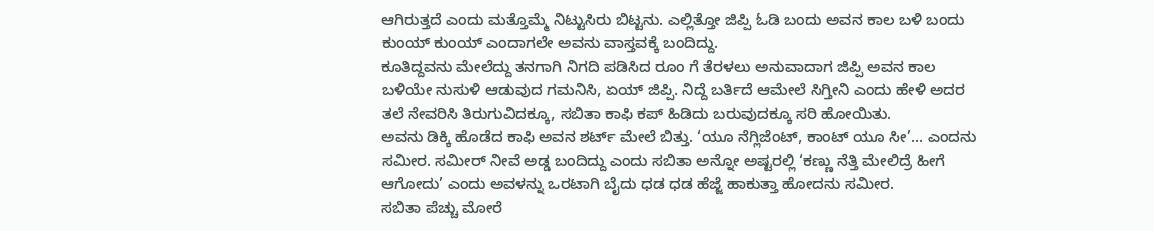ಆಗಿರುತ್ತದೆ ಎಂದು ಮತ್ತೊಮ್ಮೆ ನಿಟ್ಟುಸಿರು ಬಿಟ್ಟನು. ಎಲ್ಲಿತ್ತೋ ಜಿಪ್ಪಿ ಓಡಿ ಬಂದು ಅವನ ಕಾಲ ಬಳಿ ಬಂದು ಕುಂಯ್ ಕುಂಯ್ ಎಂದಾಗಲೇ ಅವನು ವಾಸ್ತವಕ್ಕೆ ಬಂದಿದ್ದು.
ಕೂತಿದ್ದವನು ಮೇಲೆದ್ದು ತನಗಾಗಿ ನಿಗದಿ ಪಡಿಸಿದ ರೂಂ ಗೆ ತೆರಳಲು ಅನುವಾದಾಗ ಜಿಪ್ಪಿ ಅವನ ಕಾಲ ಬಳಿಯೇ ನುಸುಳಿ ಆಡುವುದ ಗಮನಿಸಿ, ಏಯ್ ಜಿಪ್ಪಿ. ನಿದ್ದೆ ಬರ್ತಿದೆ ಆಮೇಲೆ ಸಿಗ್ತೀನಿ ಎಂದು ಹೇಳಿ ಅದರ ತಲೆ ನೇವರಿಸಿ ತಿರುಗುವಿದಕ್ಕೂ, ಸಬಿತಾ ಕಾಫಿ ಕಪ್ ಹಿಡಿದು ಬರುವುದಕ್ಕೂ ಸರಿ ಹೋಯಿತು.
ಅವನು ಡಿಕ್ಕಿ ಹೊಡೆದ ಕಾಫಿ ಅವನ ಶರ್ಟ್ ಮೇಲೆ ಬಿತ್ತು. ‘ಯೂ ನೆಗ್ಲಿಜೆಂಟ್, ಕಾಂಟ್ ಯೂ ಸೀ’… ಎಂದನು ಸಮೀರ. ಸಮೀರ್ ನೀವೆ ಅಡ್ಡ ಬಂದಿದ್ದು ಎಂದು ಸಬಿತಾ ಅನ್ನೋ ಅಷ್ಟರಲ್ಲಿ ‘ಕಣ್ಣು ನೆತ್ತಿ ಮೇಲಿದ್ರೆ ಹೀಗೆ ಆಗೋದು’ ಎಂದು ಅವಳನ್ನು ಒರಟಾಗಿ ಬೈದು ಧಡ ಧಡ ಹೆಜ್ಜೆ ಹಾಕುತ್ತಾ ಹೋದನು ಸಮೀರ.
ಸಬಿತಾ ಪೆಚ್ಚು ಮೋರೆ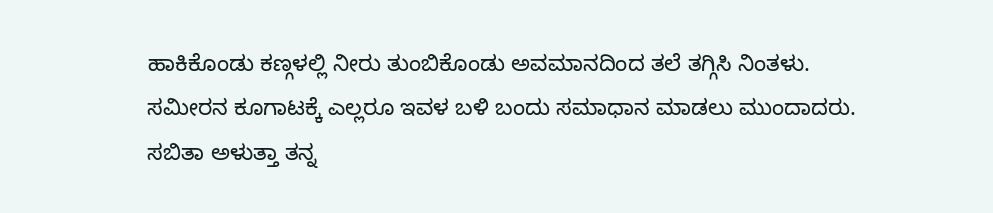ಹಾಕಿಕೊಂಡು ಕಣ್ಗಳಲ್ಲಿ ನೀರು ತುಂಬಿಕೊಂಡು ಅವಮಾನದಿಂದ ತಲೆ ತಗ್ಗಿಸಿ ನಿಂತಳು. ಸಮೀರನ ಕೂಗಾಟಕ್ಕೆ ಎಲ್ಲರೂ ಇವಳ ಬಳಿ ಬಂದು ಸಮಾಧಾನ ಮಾಡಲು ಮುಂದಾದರು.
ಸಬಿತಾ ಅಳುತ್ತಾ ತನ್ನ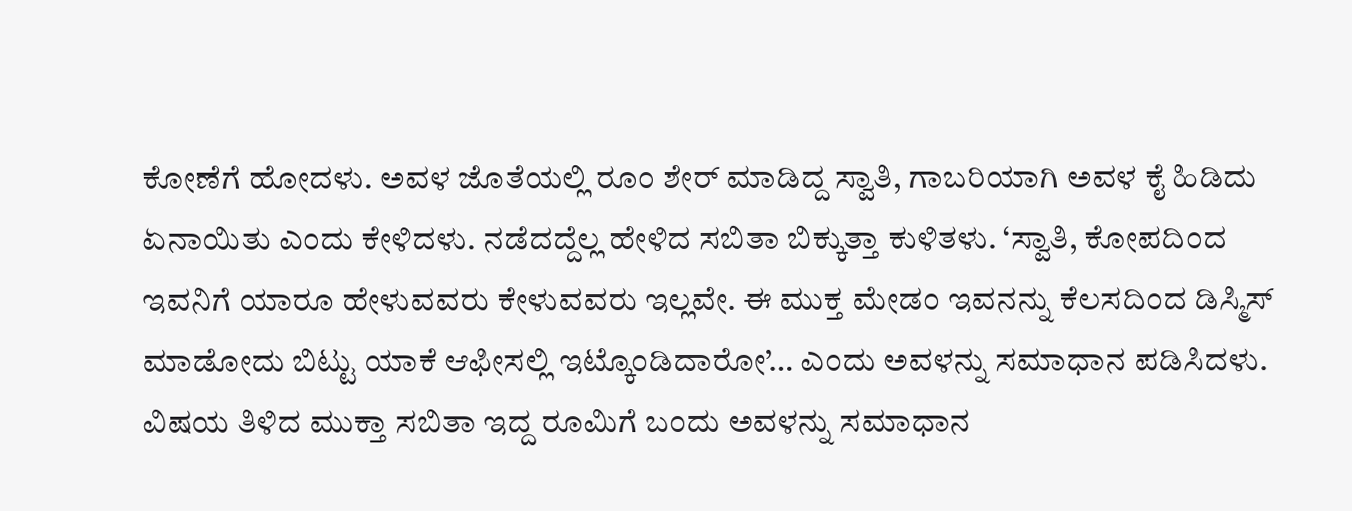ಕೋಣೆಗೆ ಹೋದಳು. ಅವಳ ಜೊತೆಯಲ್ಲಿ ರೂಂ ಶೇರ್ ಮಾಡಿದ್ದ ಸ್ವಾತಿ, ಗಾಬರಿಯಾಗಿ ಅವಳ ಕೈ ಹಿಡಿದು ಏನಾಯಿತು ಎಂದು ಕೇಳಿದಳು. ನಡೆದದ್ದೆಲ್ಲ ಹೇಳಿದ ಸಬಿತಾ ಬಿಕ್ಕುತ್ತಾ ಕುಳಿತಳು. ‘ಸ್ವಾತಿ, ಕೋಪದಿಂದ ಇವನಿಗೆ ಯಾರೂ ಹೇಳುವವರು ಕೇಳುವವರು ಇಲ್ಲವೇ. ಈ ಮುಕ್ತ ಮೇಡಂ ಇವನನ್ನು ಕೆಲಸದಿಂದ ಡಿಸ್ಮಿಸ್ ಮಾಡೋದು ಬಿಟ್ಟು ಯಾಕೆ ಆಫೀಸಲ್ಲಿ ಇಟ್ಕೊಂಡಿದಾರೋ’… ಎಂದು ಅವಳನ್ನು ಸಮಾಧಾನ ಪಡಿಸಿದಳು.
ವಿಷಯ ತಿಳಿದ ಮುಕ್ತಾ ಸಬಿತಾ ಇದ್ದ ರೂಮಿಗೆ ಬಂದು ಅವಳನ್ನು ಸಮಾಧಾನ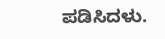ಪಡಿಸಿದಳು.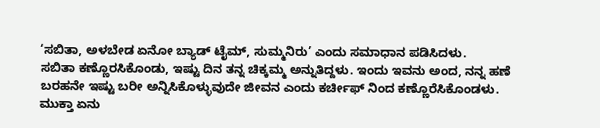‘ಸಬಿತಾ, ಅಳಬೇಡ ಏನೋ ಬ್ಯಾಡ್ ಟೈಮ್, ಸುಮ್ಮನಿರು’ ಎಂದು ಸಮಾಧಾನ ಪಡಿಸಿದಳು.
ಸಬಿತಾ ಕಣ್ಣೊರಸಿಕೊಂಡು, ಇಷ್ಟು ದಿನ ತನ್ನ ಚಿಕ್ಕಮ್ಮ ಅನ್ನುತಿದ್ದಳು. ಇಂದು ಇವನು ಅಂದ, ನನ್ನ ಹಣೆ ಬರಹನೇ ಇಷ್ಟು ಬರೀ ಅನ್ನಿಸಿಕೊಳ್ಳುವುದೇ ಜೀವನ ಎಂದು ಕರ್ಚೀಫ್ ನಿಂದ ಕಣ್ಣೊರೆಸಿಕೊಂಡಳು.
ಮುಕ್ತಾ ಏನು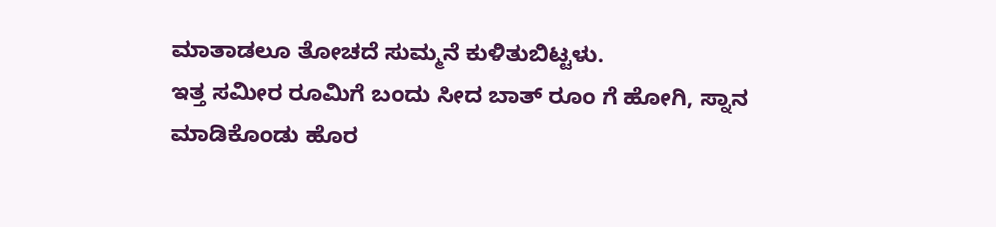ಮಾತಾಡಲೂ ತೋಚದೆ ಸುಮ್ಮನೆ ಕುಳಿತುಬಿಟ್ಟಳು.
ಇತ್ತ ಸಮೀರ ರೂಮಿಗೆ ಬಂದು ಸೀದ ಬಾತ್ ರೂಂ ಗೆ ಹೋಗಿ, ಸ್ನಾನ ಮಾಡಿಕೊಂಡು ಹೊರ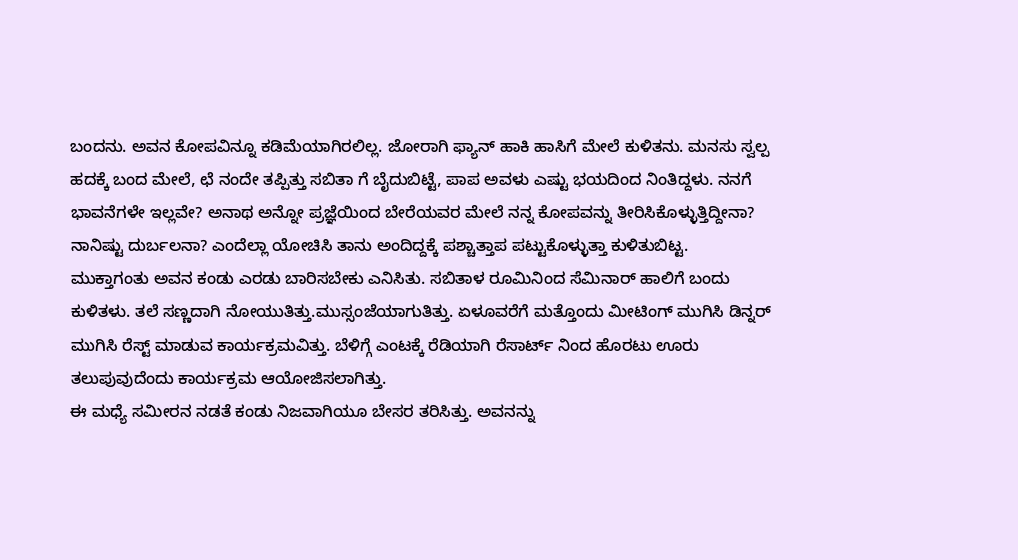ಬಂದನು. ಅವನ ಕೋಪವಿನ್ನೂ ಕಡಿಮೆಯಾಗಿರಲಿಲ್ಲ. ಜೋರಾಗಿ ಫ್ಯಾನ್ ಹಾಕಿ ಹಾಸಿಗೆ ಮೇಲೆ ಕುಳಿತನು. ಮನಸು ಸ್ವಲ್ಪ ಹದಕ್ಕೆ ಬಂದ ಮೇಲೆ, ಛೆ ನಂದೇ ತಪ್ಪಿತ್ತು ಸಬಿತಾ ಗೆ ಬೈದುಬಿಟ್ಟೆ, ಪಾಪ ಅವಳು ಎಷ್ಟು ಭಯದಿಂದ ನಿಂತಿದ್ದಳು. ನನಗೆ ಭಾವನೆಗಳೇ ಇಲ್ಲವೇ? ಅನಾಥ ಅನ್ನೋ ಪ್ರಜ್ಞೆಯಿಂದ ಬೇರೆಯವರ ಮೇಲೆ ನನ್ನ ಕೋಪವನ್ನು ತೀರಿಸಿಕೊಳ್ಳುತ್ತಿದ್ದೀನಾ? ನಾನಿಷ್ಟು ದುರ್ಬಲನಾ? ಎಂದೆಲ್ಲಾ ಯೋಚಿಸಿ ತಾನು ಅಂದಿದ್ದಕ್ಕೆ ಪಶ್ಚಾತ್ತಾಪ ಪಟ್ಟುಕೊಳ್ಳುತ್ತಾ ಕುಳಿತುಬಿಟ್ಟ.
ಮುಕ್ತಾಗಂತು ಅವನ ಕಂಡು ಎರಡು ಬಾರಿಸಬೇಕು ಎನಿಸಿತು. ಸಬಿತಾಳ ರೂಮಿನಿಂದ ಸೆಮಿನಾರ್ ಹಾಲಿಗೆ ಬಂದು ಕುಳಿತಳು. ತಲೆ ಸಣ್ಣದಾಗಿ ನೋಯುತಿತ್ತು.ಮುಸ್ಸಂಜೆಯಾಗುತಿತ್ತು. ಏಳೂವರೆಗೆ ಮತ್ತೊಂದು ಮೀಟಿಂಗ್ ಮುಗಿಸಿ ಡಿನ್ನರ್ ಮುಗಿಸಿ ರೆಸ್ಟ್ ಮಾಡುವ ಕಾರ್ಯಕ್ರಮವಿತ್ತು. ಬೆಳಿಗ್ಗೆ ಎಂಟಕ್ಕೆ ರೆಡಿಯಾಗಿ ರೆಸಾರ್ಟ್ ನಿಂದ ಹೊರಟು ಊರು ತಲುಪುವುದೆಂದು ಕಾರ್ಯಕ್ರಮ ಆಯೋಜಿಸಲಾಗಿತ್ತು.
ಈ ಮಧ್ಯೆ ಸಮೀರನ ನಡತೆ ಕಂಡು ನಿಜವಾಗಿಯೂ ಬೇಸರ ತರಿಸಿತ್ತು. ಅವನನ್ನು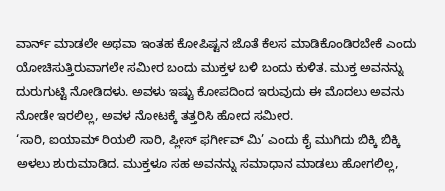ವಾರ್ನ್ ಮಾಡಲೇ ಅಥವಾ ಇಂತಹ ಕೋಪಿಷ್ಟನ ಜೊತೆ ಕೆಲಸ ಮಾಡಿಕೊಂಡಿರಬೇಕೆ ಎಂದು ಯೋಚಿಸುತ್ತಿರುವಾಗಲೇ ಸಮೀರ ಬಂದು ಮುಕ್ತಳ ಬಳಿ ಬಂದು ಕುಳಿತ. ಮುಕ್ತ ಅವನನ್ನು ದುರುಗುಟ್ಟಿ ನೋಡಿದಳು. ಅವಳು ಇಷ್ಟು ಕೋಪದಿಂದ ಇರುವುದು ಈ ಮೊದಲು ಅವನು ನೋಡೇ ಇರಲಿಲ್ಲ, ಅವಳ ನೋಟಕ್ಕೆ ತತ್ತರಿಸಿ ಹೋದ ಸಮೀರ.
‘ಸಾರಿ, ಐಯಾಮ್ ರಿಯಲಿ ಸಾರಿ, ಪ್ಲೀಸ್ ಫರ್ಗೀವ್ ಮಿ’ ಎಂದು ಕೈ ಮುಗಿದು ಬಿಕ್ಕಿ ಬಿಕ್ಕಿ ಅಳಲು ಶುರುಮಾಡಿದ. ಮುಕ್ತಳೂ ಸಹ ಅವನನ್ನು ಸಮಾಧಾನ ಮಾಡಲು ಹೋಗಲಿಲ್ಲ,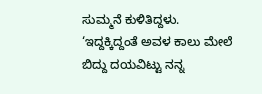ಸುಮ್ಮನೆ ಕುಳಿತಿದ್ದಳು. ‘ಇದ್ದಕ್ಕಿದ್ದಂತೆ ಅವಳ ಕಾಲು ಮೇಲೆ ಬಿದ್ದು ದಯವಿಟ್ಟು ನನ್ನ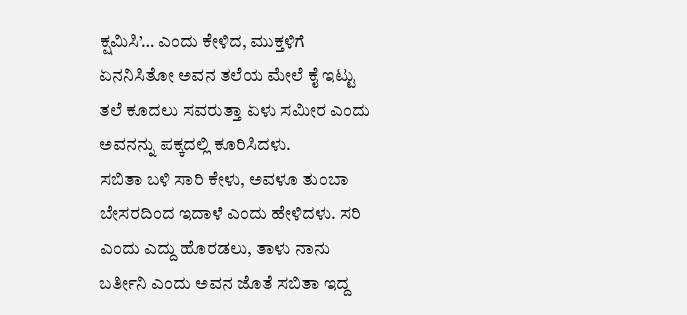ಕ್ಷಮಿಸಿ’… ಎಂದು ಕೇಳಿದ, ಮುಕ್ತಳಿಗೆ ಏನನಿಸಿತೋ ಅವನ ತಲೆಯ ಮೇಲೆ ಕೈ ಇಟ್ಟು ತಲೆ ಕೂದಲು ಸವರುತ್ತಾ ಏಳು ಸಮೀರ ಎಂದು ಅವನನ್ನು ಪಕ್ಕದಲ್ಲಿ ಕೂರಿಸಿದಳು.
ಸಬಿತಾ ಬಳಿ ಸಾರಿ ಕೇಳು, ಅವಳೂ ತುಂಬಾ ಬೇಸರದಿಂದ ಇದಾಳೆ ಎಂದು ಹೇಳಿದಳು. ಸರಿ ಎಂದು ಎದ್ದು ಹೊರಡಲು, ತಾಳು ನಾನು ಬರ್ತೀನಿ ಎಂದು ಅವನ ಜೊತೆ ಸಬಿತಾ ಇದ್ದ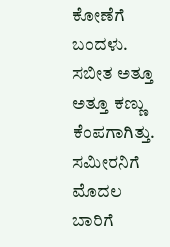ಕೋಣೆಗೆ ಬಂದಳು. ಸಬೀತ ಅತ್ತೂ ಅತ್ತೂ ಕಣ್ಣು ಕೆಂಪಗಾಗಿತ್ತು. ಸಮೀರನಿಗೆ ಮೊದಲ ಬಾರಿಗೆ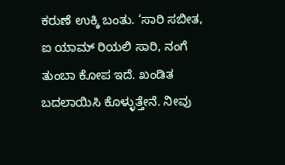ಕರುಣೆ ಉಕ್ಕಿ ಬಂತು. ‘ಸಾರಿ ಸಬೀತ, ಐ ಯಾಮ್ ರಿಯಲಿ ಸಾರಿ, ನಂಗೆ ತುಂಬಾ ಕೋಪ ಇದೆ. ಖಂಡಿತ ಬದಲಾಯಿಸಿ ಕೊಳ್ಳುತ್ತೇನೆ. ನೀವು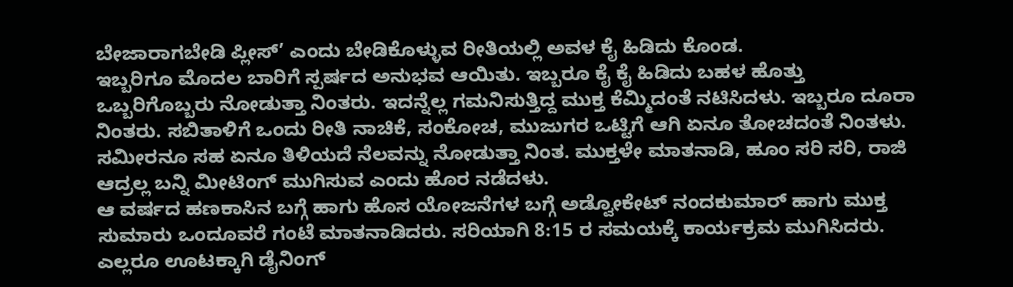ಬೇಜಾರಾಗಬೇಡಿ ಪ್ಲೀಸ್’ ಎಂದು ಬೇಡಿಕೊಳ್ಳುವ ರೀತಿಯಲ್ಲಿ ಅವಳ ಕೈ ಹಿಡಿದು ಕೊಂಡ.
ಇಬ್ಬರಿಗೂ ಮೊದಲ ಬಾರಿಗೆ ಸ್ಪರ್ಷದ ಅನುಭವ ಆಯಿತು. ಇಬ್ಬರೂ ಕೈ ಕೈ ಹಿಡಿದು ಬಹಳ ಹೊತ್ತು ಒಬ್ಬರಿಗೊಬ್ಬರು ನೋಡುತ್ತಾ ನಿಂತರು. ಇದನ್ನೆಲ್ಲ ಗಮನಿಸುತ್ತಿದ್ದ ಮುಕ್ತ ಕೆಮ್ಮಿದಂತೆ ನಟಿಸಿದಳು. ಇಬ್ಬರೂ ದೂರಾ ನಿಂತರು. ಸಬಿತಾಳಿಗೆ ಒಂದು ರೀತಿ ನಾಚಿಕೆ, ಸಂಕೋಚ, ಮುಜುಗರ ಒಟ್ಟಿಗೆ ಆಗಿ ಏನೂ ತೋಚದಂತೆ ನಿಂತಳು. ಸಮೀರನೂ ಸಹ ಏನೂ ತಿಳಿಯದೆ ನೆಲವನ್ನು ನೋಡುತ್ತಾ ನಿಂತ. ಮುಕ್ತಳೇ ಮಾತನಾಡಿ, ಹೂಂ ಸರಿ ಸರಿ, ರಾಜಿ ಆದ್ರಲ್ಲ ಬನ್ನಿ ಮೀಟಿಂಗ್ ಮುಗಿಸುವ ಎಂದು ಹೊರ ನಡೆದಳು.
ಆ ವರ್ಷದ ಹಣಕಾಸಿನ ಬಗ್ಗೆ ಹಾಗು ಹೊಸ ಯೋಜನೆಗಳ ಬಗ್ಗೆ ಅಡ್ವೋಕೇಟ್ ನಂದಕುಮಾರ್ ಹಾಗು ಮುಕ್ತ ಸುಮಾರು ಒಂದೂವರೆ ಗಂಟೆ ಮಾತನಾಡಿದರು. ಸರಿಯಾಗಿ 8:15 ರ ಸಮಯಕ್ಕೆ ಕಾರ್ಯಕ್ರಮ ಮುಗಿಸಿದರು.
ಎಲ್ಲರೂ ಊಟಕ್ಕಾಗಿ ಡೈನಿಂಗ್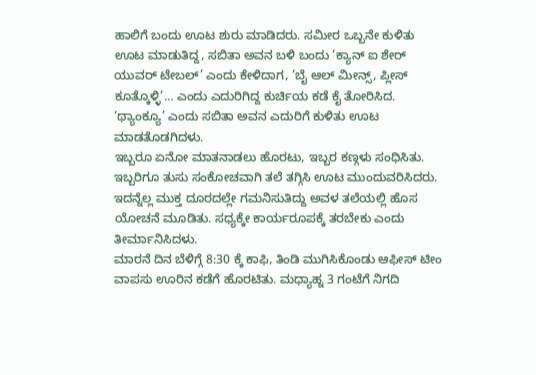ಹಾಲಿಗೆ ಬಂದು ಊಟ ಶುರು ಮಾಡಿದರು. ಸಮೀರ ಒಬ್ಬನೇ ಕುಳಿತು ಊಟ ಮಾಡುತಿದ್ದ, ಸಬಿತಾ ಅವನ ಬಳಿ ಬಂದು ‘ಕ್ಯಾನ್ ಐ ಶೇರ್ ಯುವರ್ ಟೇಬಲ್’ ಎಂದು ಕೇಳಿದಾಗ, ‘ಬೈ ಆಲ್ ಮೀನ್ಸ್, ಪ್ಲೀಸ್ ಕೂತ್ಕೊಳ್ಳಿ’… ಎಂದು ಎದುರಿಗಿದ್ದ ಕುರ್ಚಿಯ ಕಡೆ ಕೈ ತೋರಿಸಿದ. ‘ಥ್ಯಾಂಕ್ಯೂ’ ಎಂದು ಸಬಿತಾ ಅವನ ಎದುರಿಗೆ ಕುಳಿತು ಊಟ ಮಾಡತೊಡಗಿದಳು.
ಇಬ್ಬರೂ ಏನೋ ಮಾತನಾಡಲು ಹೊರಟು, ಇಬ್ಬರ ಕಣ್ಗಳು ಸಂಧಿಸಿತು. ಇಬ್ಬರಿಗೂ ತುಸು ಸಂಕೋಚವಾಗಿ ತಲೆ ತಗ್ಗಿಸಿ ಊಟ ಮುಂದುವರಿಸಿದರು. ಇದನ್ನೆಲ್ಲ ಮುಕ್ತ ದೂರದಲ್ಲೇ ಗಮನಿಸುತಿದ್ದು ಅವಳ ತಲೆಯಲ್ಲಿ ಹೊಸ ಯೋಚನೆ ಮೂಡಿತು. ಸಧ್ಯಕ್ಕೇ ಕಾರ್ಯರೂಪಕ್ಕೆ ತರಬೇಕು ಎಂದು ತೀರ್ಮಾನಿಸಿದಳು.
ಮಾರನೆ ದಿನ ಬೆಳಿಗ್ಗೆ 8:30 ಕ್ಕೆ ಕಾಫಿ, ತಿಂಡಿ ಮುಗಿಸಿಕೊಂಡು ಆಫೀಸ್ ಟೀಂ ವಾಪಸು ಊರಿನ ಕಡೆಗೆ ಹೊರಟಿತು. ಮಧ್ಯಾಹ್ನ 3 ಗಂಟೆಗೆ ನಿಗದಿ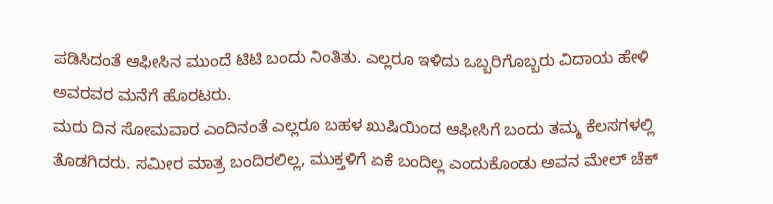ಪಡಿಸಿದಂತೆ ಆಫೀಸಿನ ಮುಂದೆ ಟಿಟಿ ಬಂದು ನಿಂತಿತು. ಎಲ್ಲರೂ ಇಳಿದು ಒಬ್ಬರಿಗೊಬ್ಬರು ವಿದಾಯ ಹೇಳಿ ಅವರವರ ಮನೆಗೆ ಹೊರಟರು.
ಮರು ದಿನ ಸೋಮವಾರ ಎಂದಿನಂತೆ ಎಲ್ಲರೂ ಬಹಳ ಖುಷಿಯಿಂದ ಆಫೀಸಿಗೆ ಬಂದು ತಮ್ಮ ಕೆಲಸಗಳಲ್ಲಿ ತೊಡಗಿದರು. ಸಮೀರ ಮಾತ್ರ ಬಂದಿರಲಿಲ್ಲ, ಮುಕ್ತಳಿಗೆ ಏಕೆ ಬಂದಿಲ್ಲ ಎಂದುಕೊಂಡು ಅವನ ಮೇಲ್ ಚೆಕ್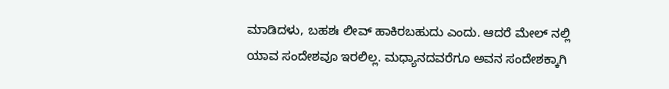ಮಾಡಿದಳು, ಬಹಶಃ ಲೀವ್ ಹಾಕಿರಬಹುದು ಎಂದು. ಆದರೆ ಮೇಲ್ ನಲ್ಲಿ ಯಾವ ಸಂದೇಶವೂ ಇರಲಿಲ್ಲ. ಮಧ್ಯಾನದವರೆಗೂ ಅವನ ಸಂದೇಶಕ್ಕಾಗಿ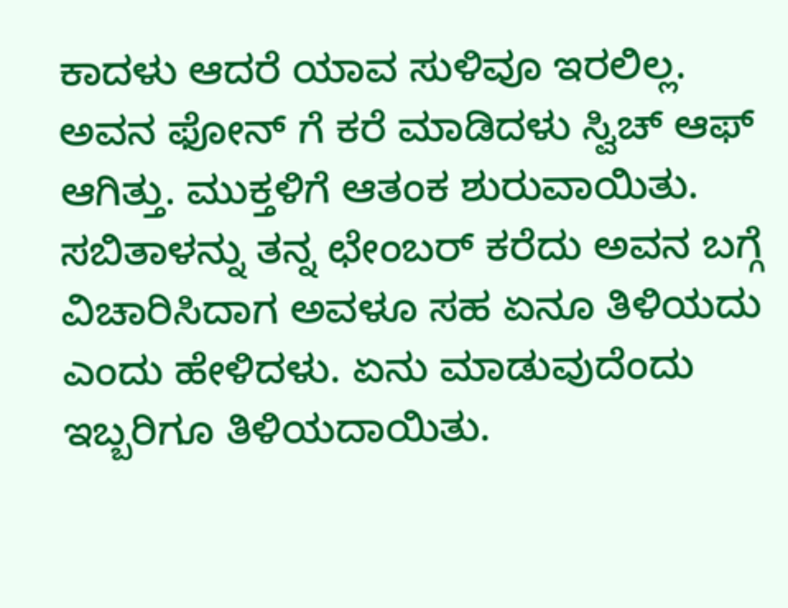ಕಾದಳು ಆದರೆ ಯಾವ ಸುಳಿವೂ ಇರಲಿಲ್ಲ. ಅವನ ಫೋನ್ ಗೆ ಕರೆ ಮಾಡಿದಳು ಸ್ವಿಚ್ ಆಫ್ ಆಗಿತ್ತು. ಮುಕ್ತಳಿಗೆ ಆತಂಕ ಶುರುವಾಯಿತು.
ಸಬಿತಾಳನ್ನು ತನ್ನ ಛೇಂಬರ್ ಕರೆದು ಅವನ ಬಗ್ಗೆ ವಿಚಾರಿಸಿದಾಗ ಅವಳೂ ಸಹ ಏನೂ ತಿಳಿಯದು ಎಂದು ಹೇಳಿದಳು. ಏನು ಮಾಡುವುದೆಂದು ಇಬ್ಬರಿಗೂ ತಿಳಿಯದಾಯಿತು.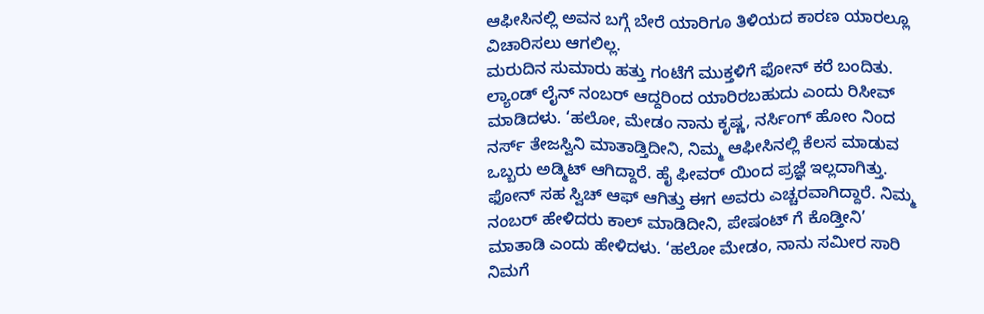ಆಫೀಸಿನಲ್ಲಿ ಅವನ ಬಗ್ಗೆ ಬೇರೆ ಯಾರಿಗೂ ತಿಳಿಯದ ಕಾರಣ ಯಾರಲ್ಲೂ ವಿಚಾರಿಸಲು ಆಗಲಿಲ್ಲ.
ಮರುದಿನ ಸುಮಾರು ಹತ್ತು ಗಂಟೆಗೆ ಮುಕ್ತಳಿಗೆ ಫೋನ್ ಕರೆ ಬಂದಿತು. ಲ್ಯಾಂಡ್ ಲೈನ್ ನಂಬರ್ ಆದ್ದರಿಂದ ಯಾರಿರಬಹುದು ಎಂದು ರಿಸೀವ್ ಮಾಡಿದಳು. ‘ಹಲೋ, ಮೇಡಂ ನಾನು ಕೃಷ್ಣ, ನರ್ಸಿಂಗ್ ಹೋಂ ನಿಂದ ನರ್ಸ್ ತೇಜಸ್ವಿನಿ ಮಾತಾಡ್ತಿದೀನಿ, ನಿಮ್ಮ ಆಫೀಸಿನಲ್ಲಿ ಕೆಲಸ ಮಾಡುವ ಒಬ್ಬರು ಅಡ್ಮಿಟ್ ಆಗಿದ್ದಾರೆ. ಹೈ ಫೀವರ್ ಯಿಂದ ಪ್ರಜ್ಞೆ ಇಲ್ಲದಾಗಿತ್ತು. ಫೋನ್ ಸಹ ಸ್ವಿಚ್ ಆಫ್ ಆಗಿತ್ತು ಈಗ ಅವರು ಎಚ್ಚರವಾಗಿದ್ದಾರೆ. ನಿಮ್ಮ ನಂಬರ್ ಹೇಳಿದರು ಕಾಲ್ ಮಾಡಿದೀನಿ, ಪೇಷಂಟ್ ಗೆ ಕೊಡ್ತೀನಿ’ ಮಾತಾಡಿ ಎಂದು ಹೇಳಿದಳು. ‘ಹಲೋ ಮೇಡಂ, ನಾನು ಸಮೀರ ಸಾರಿ ನಿಮಗೆ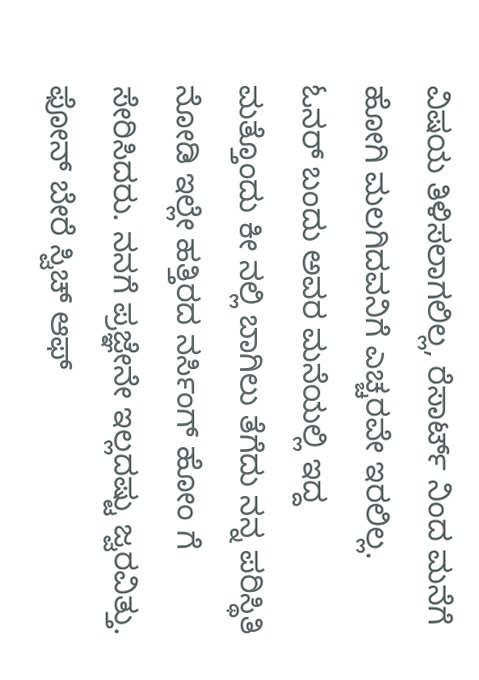ವಿಷಯ ತಿಳಿಸಲಾಗಲಿಲ್ಲ, ರೆಸಾರ್ಟ್ ನಿಂದ ಮನೆಗೆ ಹೋಗಿ ಮಲಗಿದವನಿಗೆ ಎಚ್ಚರವೇ ಇರಲಿಲ್ಲ. ಓನರ್ ಬಂದು ಅವರ ಮನೆಯಲ್ಲಿ ಇದ್ದ ಮತ್ತೊಂದು ಕೀ ನಲ್ಲಿ ಬಾಗಿಲು ತೆಗೆದು ನನ್ನ ಪರಿಸ್ಥಿತಿ ನೋಡಿ ಇಲ್ಲೇ ಹತ್ತಿರದ ನರ್ಸಿಂಗ್ ಹೋಂ ಗೆ ಸೇರಿಸಿದರು. ನನಗೆ ಪ್ರಜ್ಞೇನೇ ಇಲ್ಲದಷ್ಟು ಜ್ವರವಿತ್ತು. ಫೋನ್ ಬೇರೆ ಸ್ವಿಚ್ ಆಫ್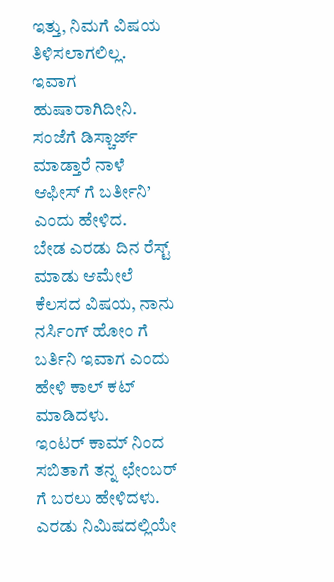ಇತ್ತು, ನಿಮಗೆ ವಿಷಯ ತಿಳಿಸಲಾಗಲಿಲ್ಲ. ಇವಾಗ ಹುಷಾರಾಗಿದೀನಿ. ಸಂಜೆಗೆ ಡಿಸ್ಚಾರ್ಜ್ ಮಾಡ್ತಾರೆ ನಾಳೆ ಆಫೀಸ್ ಗೆ ಬರ್ತೀನಿ’ ಎಂದು ಹೇಳಿದ.
ಬೇಡ ಎರಡು ದಿನ ರೆಸ್ಟ್ ಮಾಡು ಆಮೇಲೆ ಕೆಲಸದ ವಿಷಯ, ನಾನು ನರ್ಸಿಂಗ್ ಹೋಂ ಗೆ ಬರ್ತಿನಿ ಇವಾಗ ಎಂದು ಹೇಳಿ ಕಾಲ್ ಕಟ್ ಮಾಡಿದಳು.
ಇಂಟರ್ ಕಾಮ್ ನಿಂದ ಸಬಿತಾಗೆ ತನ್ನ ಛೇಂಬರ್ ಗೆ ಬರಲು ಹೇಳಿದಳು. ಎರಡು ನಿಮಿಷದಲ್ಲಿಯೇ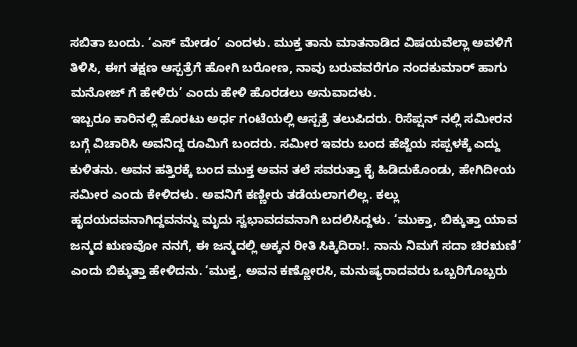ಸಬಿತಾ ಬಂದು. ‘ಎಸ್ ಮೇಡಂ’ ಎಂದಳು. ಮುಕ್ತ ತಾನು ಮಾತನಾಡಿದ ವಿಷಯವೆಲ್ಲಾ ಅವಳಿಗೆ ತಿಳಿಸಿ, ಈಗ ತಕ್ಷಣ ಆಸ್ಪತ್ರೆಗೆ ಹೋಗಿ ಬರೋಣ, ನಾವು ಬರುವವರೆಗೂ ನಂದಕುಮಾರ್ ಹಾಗು ಮನೋಜ್ ಗೆ ಹೇಳಿರು’ ಎಂದು ಹೇಳಿ ಹೊರಡಲು ಅನುವಾದಳು.
ಇಬ್ಬರೂ ಕಾರಿನಲ್ಲಿ ಹೊರಟು ಅರ್ಧ ಗಂಟೆಯಲ್ಲಿ ಆಸ್ಪತ್ರೆ ತಲುಪಿದರು. ರಿಸೆಪ್ಷನ್ ನಲ್ಲಿ ಸಮೀರನ ಬಗ್ಗೆ ವಿಚಾರಿಸಿ ಅವನಿದ್ದ ರೂಮಿಗೆ ಬಂದರು. ಸಮೀರ ಇವರು ಬಂದ ಹೆಜ್ಜೆಯ ಸಪ್ಪಳಕ್ಕೆ ಎದ್ದು ಕುಳಿತನು. ಅವನ ಹತ್ತಿರಕ್ಕೆ ಬಂದ ಮುಕ್ತ ಅವನ ತಲೆ ಸವರುತ್ತಾ ಕೈ ಹಿಡಿದುಕೊಂಡು, ಹೇಗಿದೀಯ ಸಮೀರ ಎಂದು ಕೇಳಿದಳು. ಅವನಿಗೆ ಕಣ್ಣೀರು ತಡೆಯಲಾಗಲಿಲ್ಲ. ಕಲ್ಲು ಹೃದಯದವನಾಗಿದ್ದವನನ್ನು ಮೃದು ಸ್ವಭಾವದವನಾಗಿ ಬದಲಿಸಿದ್ದಳು. ‘ಮುಕ್ತಾ, ಬಿಕ್ಕುತ್ತಾ ಯಾವ ಜನ್ಮದ ಋಣವೋ ನನಗೆ, ಈ ಜನ್ಮದಲ್ಲಿ ಅಕ್ಕನ ರೀತಿ ಸಿಕ್ಕಿದಿರಾ!. ನಾನು ನಿಮಗೆ ಸದಾ ಚಿರಋಣಿ’ ಎಂದು ಬಿಕ್ಕುತ್ತಾ ಹೇಳಿದನು. ‘ಮುಕ್ತ, ಅವನ ಕಣ್ಣೋರಸಿ, ಮನುಷ್ಯರಾದವರು ಒಬ್ಬರಿಗೊಬ್ಬರು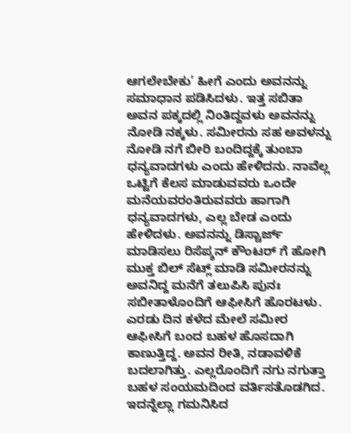ಆಗಲೇಬೇಕು’ ಹೀಗೆ ಎಂದು ಅವನನ್ನು ಸಮಾಧಾನ ಪಡಿಸಿದಳು. ಇತ್ತ ಸಬಿತಾ ಅವನ ಪಕ್ಕದಲ್ಲಿ ನಿಂತಿದ್ದವಳು ಅವನನ್ನು ನೋಡಿ ನಕ್ಕಳು. ಸಮೀರನು ಸಹ ಅವಳನ್ನು ನೋಡಿ ನಗೆ ಬೀರಿ ಬಂದಿದ್ದಕ್ಕೆ ತುಂಬಾ ಧನ್ಯವಾದಗಳು ಎಂದು ಹೇಳಿದನು. ನಾವೆಲ್ಲ ಒಟ್ಟಿಗೆ ಕೆಲಸ ಮಾಡುವವರು ಒಂದೇ ಮನೆಯವರಂತಿರುವವರು ಹಾಗಾಗಿ ಧನ್ಯವಾದಗಳು, ಎಲ್ಲ ಬೇಡ ಎಂದು ಹೇಳಿದಳು. ಅವನನ್ನು ಡಿಸ್ಚಾರ್ಜ್ ಮಾಡಿಸಲು ರಿಸೆಪ್ಶನ್ ಕೌಂಟರ್ ಗೆ ಹೋಗಿ ಮುಕ್ತ ಬಿಲ್ ಸೆಟ್ಲ್ ಮಾಡಿ ಸಮೀರನನ್ನು ಅವನಿದ್ದ ಮನೆಗೆ ತಲುಪಿಸಿ ಪುನಃ ಸಬೀತಾಳೊಂದಿಗೆ ಆಫೀಸಿಗೆ ಹೊರಟಳು.
ಎರಡು ದಿನ ಕಳೆದ ಮೇಲೆ ಸಮೀರ ಆಫೀಸಿಗೆ ಬಂದ ಬಹಳ ಹೊಸದಾಗಿ ಕಾಣುತ್ತಿದ್ದ. ಅವನ ರೀತಿ, ನಡಾವಳಿಕೆ ಬದಲಾಗಿತ್ತು. ಎಲ್ಲರೊಂದಿಗೆ ನಗು ನಗುತ್ತಾ ಬಹಳ ಸಂಯಮದಿಂದ ವರ್ತಿಸತೊಡಗಿದ.
ಇದನ್ನೆಲ್ಲಾ ಗಮನಿಸಿದ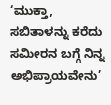‘ಮುಕ್ತಾ, ಸಬಿತಾಳನ್ನು ಕರೆದು ಸಮೀರನ ಬಗ್ಗೆ ನಿನ್ನ ಅಭಿಪ್ರಾಯವೇನು’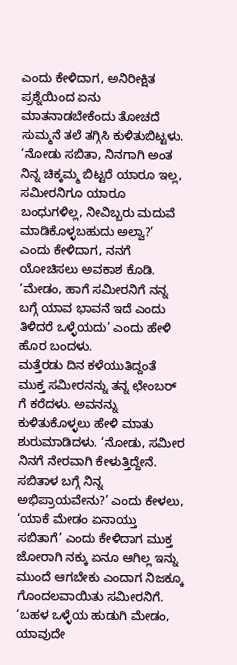ಎಂದು ಕೇಳಿದಾಗ, ಅನಿರೀಕ್ಷಿತ ಪ್ರಶ್ನೆಯಿಂದ ಏನು ಮಾತನಾಡಬೇಕೆಂದು ತೋಚದೆ ಸುಮ್ಮನೆ ತಲೆ ತಗ್ಗಿಸಿ ಕುಳಿತುಬಿಟ್ಟಳು. ‘ನೋಡು ಸಬಿತಾ, ನಿನಗಾಗಿ ಅಂತ ನಿನ್ನ ಚಿಕ್ಕಮ್ಮ ಬಿಟ್ಟರೆ ಯಾರೂ ಇಲ್ಲ, ಸಮೀರನಿಗೂ ಯಾರೂ ಬಂಧುಗಳಿಲ್ಲ, ನೀವಿಬ್ಬರು ಮದುವೆ ಮಾಡಿಕೊಳ್ಳಬಹುದು ಅಲ್ವಾ?’ ಎಂದು ಕೇಳಿದಾಗ, ನನಗೆ ಯೋಚಿಸಲು ಅವಕಾಶ ಕೊಡಿ. ‘ಮೇಡಂ, ಹಾಗೆ ಸಮೀರನಿಗೆ ನನ್ನ ಬಗ್ಗೆ ಯಾವ ಭಾವನೆ ಇದೆ ಎಂದು ತಿಳಿದರೆ ಒಳ್ಳೆಯದು’ ಎಂದು ಹೇಳಿ ಹೊರ ಬಂದಳು.
ಮತ್ತೆರಡು ದಿನ ಕಳೆಯುತಿದ್ದಂತೆ ಮುಕ್ತ ಸಮೀರನನ್ನು ತನ್ನ ಛೇಂಬರ್ ಗೆ ಕರೆದಳು. ಅವನನ್ನು ಕುಳಿತುಕೊಳ್ಳಲು ಹೇಳಿ ಮಾತು ಶುರುಮಾಡಿದಳು. ‘ನೋಡು, ಸಮೀರ ನಿನಗೆ ನೇರವಾಗಿ ಕೇಳುತ್ತಿದ್ದೇನೆ. ಸಬಿತಾಳ ಬಗ್ಗೆ ನಿನ್ನ ಅಭಿಪ್ರಾಯವೇನು?’ ಎಂದು ಕೇಳಲು, ‘ಯಾಕೆ ಮೇಡಂ ಏನಾಯ್ತು ಸಬಿತಾಗೆ’ ಎಂದು ಕೇಳಿದಾಗ ಮುಕ್ತ ಜೋರಾಗಿ ನಕ್ಕು ಏನೂ ಆಗಿಲ್ಲ ಇನ್ನು ಮುಂದೆ ಆಗಬೇಕು ಎಂದಾಗ ನಿಜಕ್ಕೂ ಗೊಂದಲವಾಯಿತು ಸಮೀರನಿಗೆ.
‘ಬಹಳ ಒಳ್ಳೆಯ ಹುಡುಗಿ ಮೇಡಂ, ಯಾವುದೇ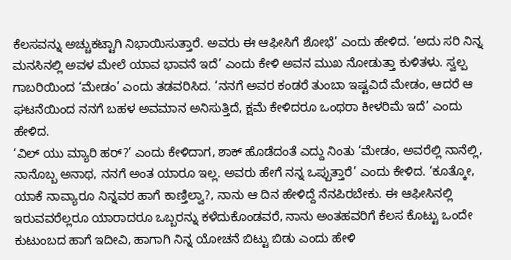ಕೆಲಸವನ್ನು ಅಚ್ಚುಕಟ್ಟಾಗಿ ನಿಭಾಯಿಸುತ್ತಾರೆ. ಅವರು ಈ ಆಫೀಸಿಗೆ ಶೋಭೆ’ ಎಂದು ಹೇಳಿದ. ‘ಅದು ಸರಿ ನಿನ್ನ ಮನಸಿನಲ್ಲಿ ಅವಳ ಮೇಲೆ ಯಾವ ಭಾವನೆ ಇದೆ’ ಎಂದು ಕೇಳಿ ಅವನ ಮುಖ ನೋಡುತ್ತಾ ಕುಳಿತಳು. ಸ್ವಲ್ಪ ಗಾಬರಿಯಿಂದ ‘ಮೇಡಂ’ ಎಂದು ತಡವರಿಸಿದ. ‘ನನಗೆ ಅವರ ಕಂಡರೆ ತುಂಬಾ ಇಷ್ಟವಿದೆ ಮೇಡಂ, ಆದರೆ ಆ ಘಟನೆಯಿಂದ ನನಗೆ ಬಹಳ ಅವಮಾನ ಅನಿಸುತ್ತಿದೆ, ಕ್ಷಮೆ ಕೇಳಿದರೂ ಒಂಥರಾ ಕೀಳರಿಮೆ ಇದೆ’ ಎಂದು ಹೇಳಿದ.
‘ವಿಲ್ ಯು ಮ್ಯಾರಿ ಹರ್?’ ಎಂದು ಕೇಳಿದಾಗ, ಶಾಕ್ ಹೊಡೆದಂತೆ ಎದ್ದು ನಿಂತು ‘ಮೇಡಂ, ಅವರೆಲ್ಲಿ ನಾನೆಲ್ಲಿ, ನಾನೊಬ್ಬ ಅನಾಥ, ನನಗೆ ಅಂತ ಯಾರೂ ಇಲ್ಲ. ಅವರು ಹೇಗೆ ನನ್ನ ಒಪ್ಪುತ್ತಾರೆ’ ಎಂದು ಕೇಳಿದ. ‘ಕೂತ್ಕೋ, ಯಾಕೆ ನಾವ್ಯಾರೂ ನಿನ್ನವರ ಹಾಗೆ ಕಾಣ್ತಿಲ್ವಾ?, ನಾನು ಆ ದಿನ ಹೇಳಿದ್ದೆ ನೆನಪಿರಬೇಕು. ಈ ಆಫೀಸಿನಲ್ಲಿ ಇರುವವರೆಲ್ಲರೂ ಯಾರಾದರೂ ಒಬ್ಬರನ್ನು ಕಳೆದುಕೊಂಡವರೆ, ನಾನು ಅಂತಹವರಿಗೆ ಕೆಲಸ ಕೊಟ್ಟು ಒಂದೇ ಕುಟುಂಬದ ಹಾಗೆ ಇದೀವಿ, ಹಾಗಾಗಿ ನಿನ್ನ ಯೋಚನೆ ಬಿಟ್ಟು ಬಿಡು ಎಂದು ಹೇಳಿ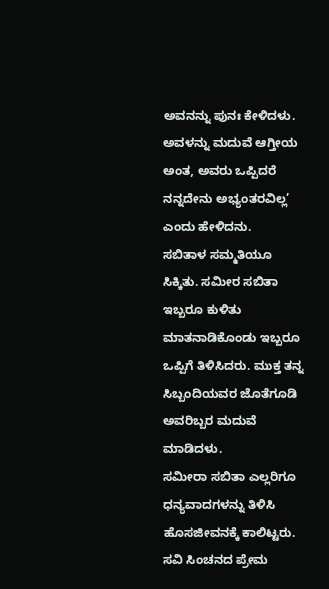ಅವನನ್ನು ಪುನಃ ಕೇಳಿದಳು. ಅವಳನ್ನು ಮದುವೆ ಆಗ್ತೀಯ ಅಂತ, ಅವರು ಒಪ್ಪಿದರೆ ನನ್ನದೇನು ಅಭ್ಯಂತರವಿಲ್ಲ’ ಎಂದು ಹೇಳಿದನು.
ಸಬಿತಾಳ ಸಮ್ಮತಿಯೂ ಸಿಕ್ಕಿತು. ಸಮೀರ ಸಬಿತಾ ಇಬ್ಬರೂ ಕುಳಿತು ಮಾತನಾಡಿಕೊಂಡು ಇಬ್ಬರೂ ಒಪ್ಪಿಗೆ ತಿಳಿಸಿದರು. ಮುಕ್ತ ತನ್ನ ಸಿಬ್ಬಂದಿಯವರ ಜೊತೆಗೂಡಿ ಅವರಿಬ್ಬರ ಮದುವೆ ಮಾಡಿದಳು.
ಸಮೀರಾ ಸಬಿತಾ ಎಲ್ಲರಿಗೂ ಧನ್ಯವಾದಗಳನ್ನು ತಿಳಿಸಿ ಹೊಸಜೀವನಕ್ಕೆ ಕಾಲಿಟ್ಟರು. ಸವಿ ಸಿಂಚನದ ಪ್ರೇಮ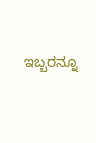ಇಬ್ಬರನ್ನೂ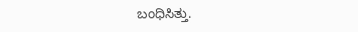ಬಂಧಿಸಿತ್ತು.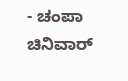- ಚಂಪಾ ಚಿನಿವಾರ್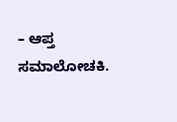– ಆಪ್ತ ಸಮಾಲೋಚಕಿ.